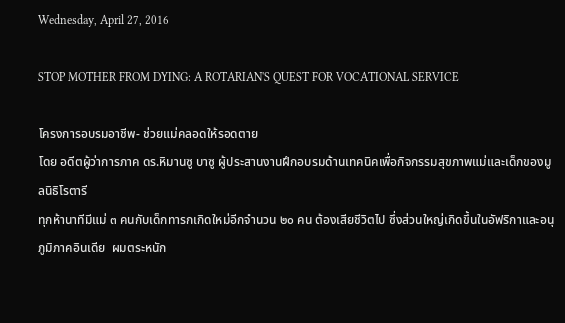Wednesday, April 27, 2016

STOP MOTHER FROM DYING: A ROTARIAN'S QUEST FOR VOCATIONAL SERVICE

โครงการอบรมอาชีพ- ช่วยแม่คลอดให้รอดตาย
โดย อดีตผู้ว่าการภาค ดร.หิมานซู บาซู ผู้ประสานงานฝึกอบรมด้านเทคนิคเพื่อกิจกรรมสุขภาพแม่และเด็กของมูลนิธิโรตารี
ทุกห้านาทีมีแม่ ๓ คนกับเด็กทารกเกิดใหม่อีกจำนวน ๒๐ คน ต้องเสียชีวิตไป ซึ่งส่วนใหญ่เกิดขึ้นในอัฟริกาและอนุภูมิภาคอินเดีย  ผมตระหนัก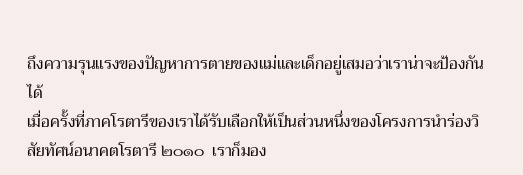ถึงความรุนแรงของปัญหาการตายของแม่และเด็กอยู่เสมอว่าเราน่าจะป้องกันได้
เมื่อครั้งที่ภาคโรตารีของเราได้รับเลือกให้เป็นส่วนหนึ่งของโครงการนำร่องวิสัยทัศน์อนาคตโรตารี ๒๐๑๐  เราก็มอง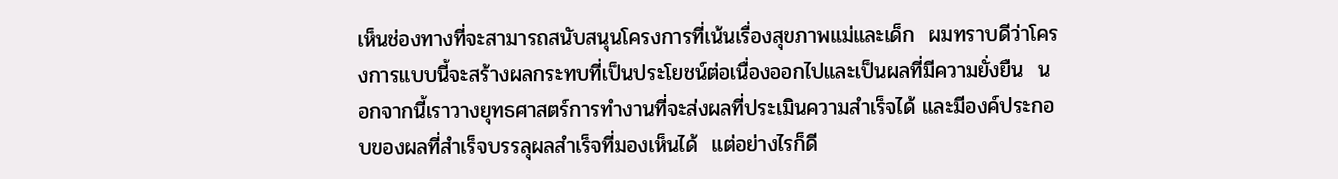เห็นช่องทางที่จะสามารถสนับสนุนโครงการที่เน้นเรื่องสุขภาพแม่และเด็ก  ผมทราบดีว่าโครงการแบบนี้จะสร้างผลกระทบที่เป็นประโยชน์ต่อเนื่องออกไปและเป็นผลที่มีความยั่งยืน  นอกจากนี้เราวางยุทธศาสตร์การทำงานที่จะส่งผลที่ประเมินความสำเร็จได้ และมีองค์ประกอบของผลที่สำเร็จบรรลุผลสำเร็จที่มองเห็นได้  แต่อย่างไรก็ดี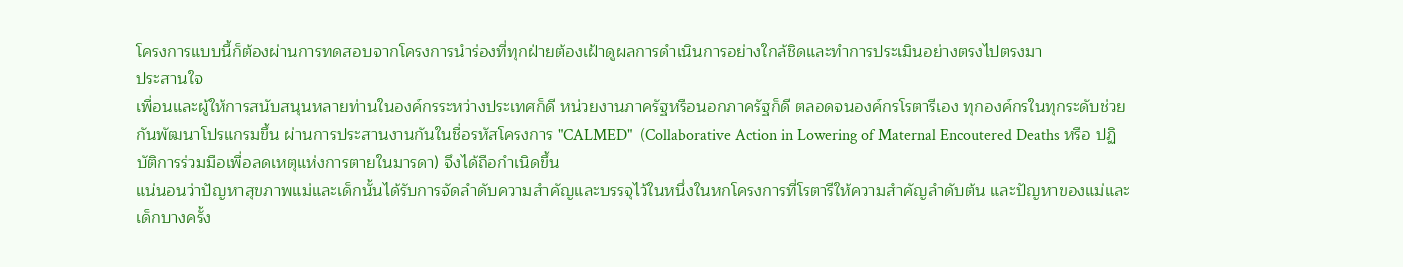โครงการแบบนี้ก็ต้องผ่านการทดสอบจากโครงการนำร่องที่ทุกฝ่ายต้องเฝ้าดูผลการดำเนินการอย่างใกล้ชิดและทำการประเมินอย่างตรงไปตรงมา
ประสานใจ
เพื่อนและผู้ให้การสนับสนุนหลายท่านในองค์กรระหว่างประเทศก็ดี หน่วยงานภาครัฐหรือนอกภาครัฐก็ดี ตลอดจนองค์กรโรตารีเอง ทุกองค์กรในทุกระดับช่วยกันพัฒนาโปรแกรมขึ้น ผ่านการประสานงานกันในชื่อรหัสโครงการ "CALMED"  (Collaborative Action in Lowering of Maternal Encoutered Deaths หรือ ปฏิบัติการร่วมมือเพื่อลดเหตุแห่งการตายในมารดา) จึงได้ถือกำเนิดขึ้น
แน่นอนว่าปัญหาสุขภาพแม่และเด็กนั้นได้รับการจัดลำดับความสำคัญและบรรจุไว้ในหนึ่งในหกโครงการที่โรตารีให้ความสำคัญลำดับต้น และปัญหาของแม่และเด็กบางครั้ง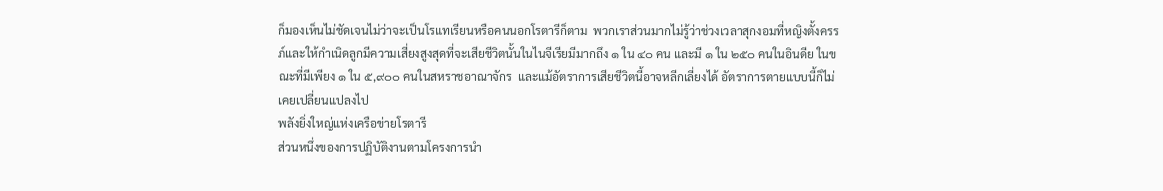ก็มองเห็นไม่ชัดเจนไม่ว่าจะเป็นโรแทเรียนหรือคนนอกโรตารีก็ตาม  พวกเราส่วนมากไม่รู้ว่าช่วงเวลาสุกงอมที่หญิงตั้งครรภ์และให้กำเนิดลูกมีความเสี่ยงสูงสุดที่จะเสียชีวิตนั้นในไนจีเรียมีมากถึง ๑ ใน ๔๐ คน และมี ๑ ใน ๒๕๐ คนในอินดีย ในขณะที่มีเพียง ๑ ใน ๕,๙๐๐ คนในสหราชอาณาจักร  และแม้อัตราการเสียชีวิตนี้อาจหลีกเลี่ยงได้ อัตราการตายแบบนี้ก็ไม่เคยเปลี่ยนแปลงไป
พลังยิ่งใหญ่แห่งเครือข่ายโรตารี
ส่วนหนึ่งของการปฏิบัติงานตามโครงการนำ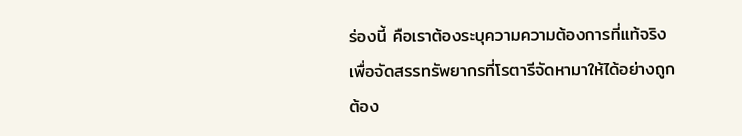ร่องนี้ คือเราต้องระบุความความต้องการที่แท้จริงเพื่อจัดสรรทรัพยากรที่โรตารีจัดหามาให้ได้อย่างถูกต้อง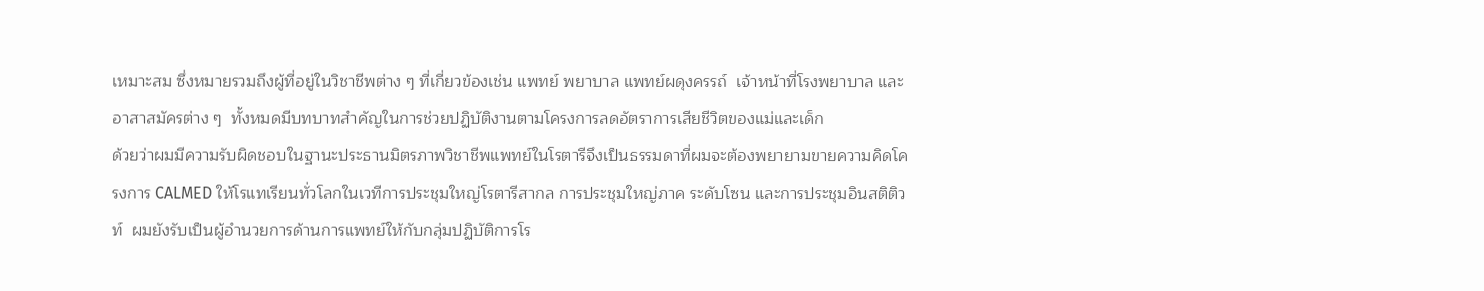เหมาะสม ซึ่งหมายรวมถึงผู้ที่อยู่ในวิชาชีพต่าง ๆ ที่เกี่ยวข้องเช่น แพทย์ พยาบาล แพทย์ผดุงครรถ์  เจ้าหน้าที่โรงพยาบาล และอาสาสมัครต่าง ๆ  ทั้งหมดมีบทบาทสำคัญในการช่วยปฏิบัติงานตามโครงการลดอัตราการเสียชีวิตของแม่และเด็ก
ด้วยว่าผมมีความรับผิดชอบในฐานะประธานมิตรภาพวิชาชีพแพทย์ในโรตารีจึงเป็นธรรมดาที่ผมจะต้องพยายามขายความคิดโครงการ CALMED ให้โรแทเรียนทั่วโลกในเวทีการประชุมใหญ่โรตารีสากล การประชุมใหญ่ภาค ระดับโซน และการประชุมอินสติติวท์  ผมยังรับเป็นผู้อำนวยการด้านการแพทย์ให้กับกลุ่มปฏิบัติการโร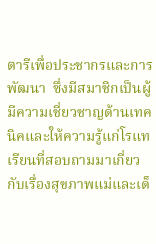ตารีเพื่อประชากรและการพัฒนา  ซึ่งมีสมาชิกเป็นผู้มีความเชี่ยวชาญด้านเทคนิคและให้ความรู้แก่โรแทเรียนที่สอบถามมาเกี่ยวกับเรื่องสุขภาพแม่และเด็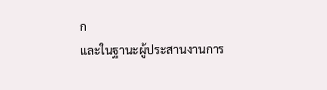ก
และในฐานะผู้ประสานงานการ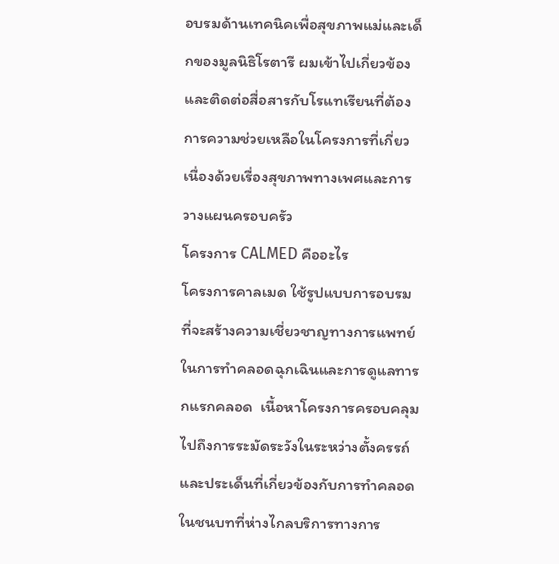อบรมด้านเทคนิคเพื่อสุขภาพแม่และเด็กของมูลนิธิโรตารี ผมเข้าไปเกี่ยวข้องและติดต่อสื่อสารกับโรแทเรียนที่ต้องการความช่วยเหลือในโครงการที่เกี่ยวเนื่องด้วยเรื่องสุขภาพทางเพศและการวางแผนครอบครัว
โครงการ CALMED คืออะไร
โครงการคาลเมด ใช้รูปแบบการอบรมที่จะสร้างความเชี่ยวชาญทางการแพทย์ในการทำคลอดฉุกเฉินและการดูแลทารกแรกคลอด  เนื้อหาโครงการครอบคลุมไปถึงการระมัดระวังในระหว่างตั้งครรถ์และประเด็นที่เกี่ยวข้องกับการทำคลอดในชนบทที่ห่างไกลบริการทางการ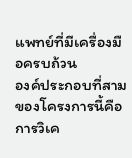แพทย์ที่มีเครื่องมือครบถ้วน
องค์ประกอบที่สามของโครงการนี้คือการวิเค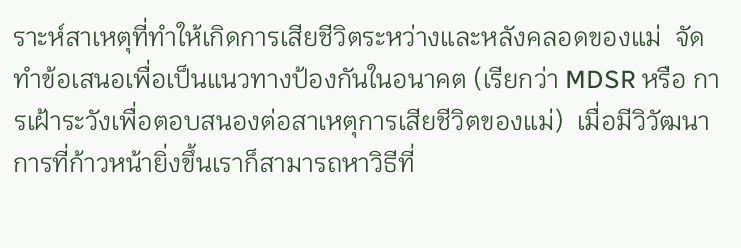ราะห์สาเหตุที่ทำให้เกิดการเสียชีวิตระหว่างและหลังคลอดของแม่  จัดทำข้อเสนอเพื่อเป็นแนวทางป้องกันในอนาคต (เรียกว่า MDSR หรือ การเฝ้าระวังเพื่อตอบสนองต่อสาเหตุการเสียชีวิตของแม่)  เมื่อมีวิวัฒนาการที่ก้าวหน้ายิ่งขึ้นเราก็สามารถหาวิธีที่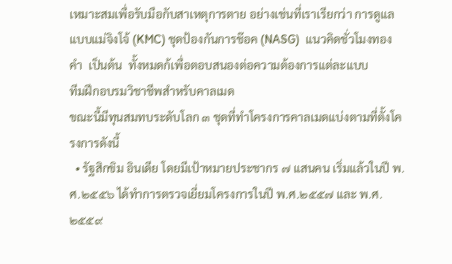เหมาะสมเพื่อรับมือกับสาเหตุการตาย อย่างเช่นที่เราเรียกว่า การดูแลแบบแม่จิงโจ้ (KMC) ชุดป้องกันการช๊อค (NASG)  แนวคิดชั่วโมงทองคำ  เป็นต้น  ทั้งหมดก้เพื่อตอบสนองต่อความต้องการแต่ละแบบ
ทีมฝึกอบรมวิชาชีพสำหรับคาลเมด
ขณะนี้มีทุนสมทบระดับโลก ๓ ชุดที่ทำโครงการคาลเมดแบ่งตามที่ตั้งโครงการดังนี้
  • รัฐสิกขิม อินเดีย โดยมีเป้าหมายประชากร ๗ แสนคน เริ่มแล้วในปี พ.ศ.๒๕๕๖ ได้ทำการตรวจเยี่ยมโครงการในปี พ.ศ.๒๕๕๗ และ พ.ศ.๒๕๕๙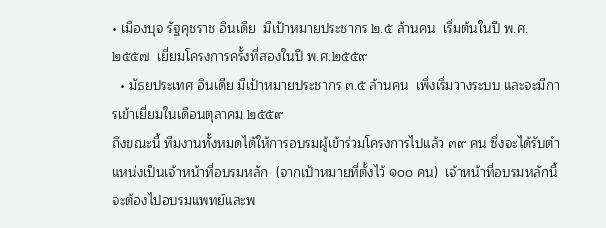• เมืองบุจ รัฐคุชราช อินเดีย  มีเป้าหมายประชากร ๒.๕ ล้านคน  เริ่มต้นในปี พ.ศ.๒๕๕๗  เยี่ยมโครงการครั้งที่สองในปี พ.ศ.๒๕๕๙
  • มัธยประเทศ อินเดีย มีเป้าหมายประชากร ๓.๕ ล้านคน  เพิ่งเริ่มวางระบบ และจะมีการเข้าเยี่ยมในเดือนตุลาคม ๒๕๕๙
ถึงขณะนี้ ทีมงานทั้งหมดได้ให้การอบรมผู้เข้าร่วมโครงการไปแล้ว ๓๙ คน ซึ่งจะได้รับตำแหน่งเป็นเจ้าหน้าที่อบรมหลัก  (จากเป้าหมายที่ตั้งไว้ ๑๐๐ คน)  เจ้าหน้าที่อบรมหลักนี้จะต้องไปอบรมแพทย์และพ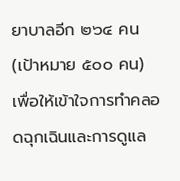ยาบาลอีก ๒๖๔ คน (เป้าหมาย ๕๐๐ คน)  เพื่อให้เข้าใจการทำคลอดฉุกเฉินและการดูแล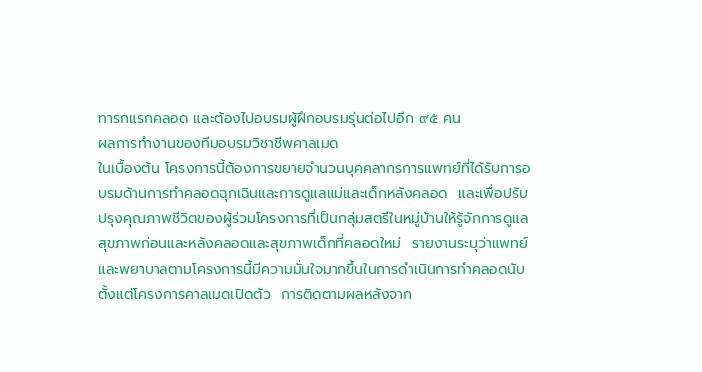ทารกแรกคลอด และต้องไปอบรมผู้ฝึกอบรมรุ่นต่อไปอีก ๙๕ คน
ผลการทำงานของทีมอบรมวิชาชีพคาลเมด
ในเบื้องต้น โครงการนี้ต้องการขยายจำนวนบุคคลากรการแพทย์ที่ได้รับการอบรมด้านการทำคลอดฉุกเฉินและการดูแลแม่และเด็กหลังคลอด  และเพื่อปรับปรุงคุณภาพชีวิตของผู้ร่วมโครงการที่เป็นกลุ่มสตรีในหมู่บ้านให้รู้จักการดูแลสุขภาพก่อนและหลังคลอดและสุขภาพเด็กที่คลอดใหม่  รายงานระบุว่าแพทย์และพยาบาลตามโครงการนี้มีความมั่นใจมากขึ้นในการดำเนินการทำคลอดนับตั้งแต่โครงการคาลเมดเปิดตัว  การติดตามผลหลังจาก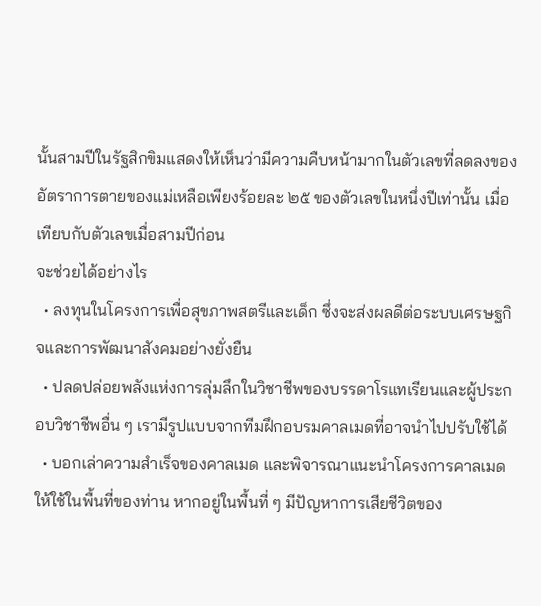นั้นสามปีในรัฐสิกขิมแสดงให้เห็นว่ามีความคืบหน้ามากในตัวเลขที่ลดลงของอัตราการตายของแม่เหลือเพียงร้อยละ ๒๕ ของตัวเลขในหนึ่งปีเท่านั้น เมื่อเทียบกับตัวเลขเมื่อสามปีก่อน
จะช่วยได้อย่างไร
  • ลงทุนในโครงการเพื่อสุขภาพสตรีและเด็ก ซึ่งจะส่งผลดีต่อระบบเศรษฐกิจและการพัฒนาสังคมอย่างยั่งยืน
  • ปลดปล่อยพลังแห่งการลุ่มลึกในวิชาชีพของบรรดาโรแทเรียนและผู้ประกอบวิชาชีพอื่น ๆ เรามีรูปแบบจากทีมฝึกอบรมคาลเมดที่อาจนำไปปรับใช้ได้
  • บอกเล่าความสำเร็จของคาลเมด และพิจารณาแนะนำโครงการคาลเมดให้ใช้ในพื้นที่ของท่าน หากอยู่ในพื้นที่ ๆ มีปัญหาการเสียชีวิตของ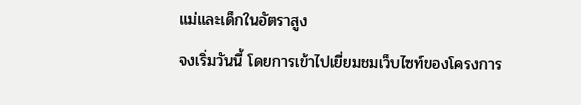แม่และเด็กในอัตราสูง
จงเริ่มวันนี้ โดยการเข้าไปเยี่ยมชมเว็บไซท์ของโครงการ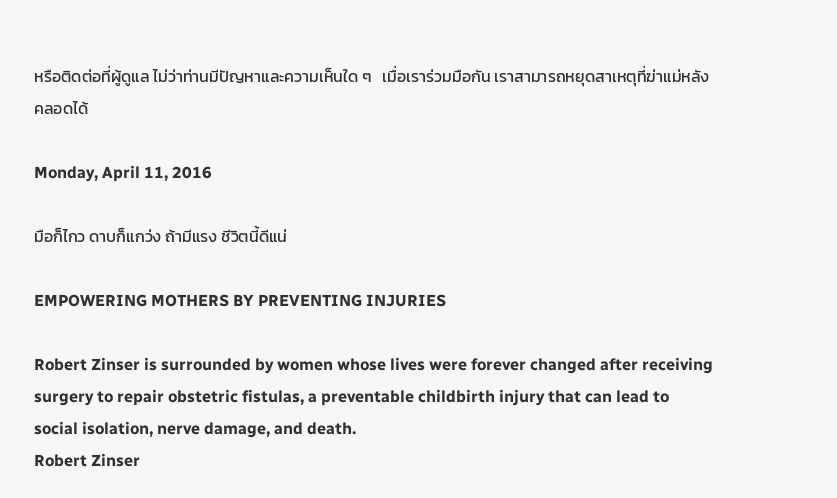หรือติดต่อที่ผู้ดูแล ไม่ว่าท่านมีปัญหาและความเห็นใด ๆ   เมื่อเราร่วมมือกัน เราสามารถหยุดสาเหตุที่ฆ่าแม่หลังคลอดได้

Monday, April 11, 2016

มือก็ไกว ดาบก็แกว่ง ถ้ามีแรง ชีวิตนี้ดีแน่

EMPOWERING MOTHERS BY PREVENTING INJURIES

Robert Zinser is surrounded by women whose lives were forever changed after receiving surgery to repair obstetric fistulas, a preventable childbirth injury that can lead to social isolation, nerve damage, and death.
Robert Zinser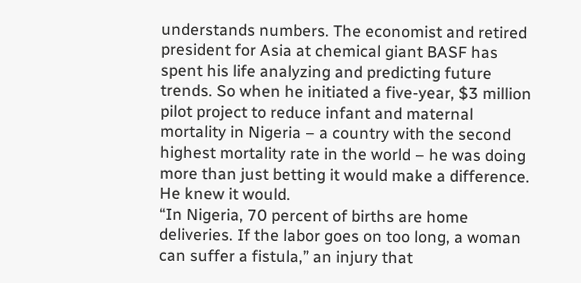understands numbers. The economist and retired president for Asia at chemical giant BASF has spent his life analyzing and predicting future trends. So when he initiated a five-year, $3 million pilot project to reduce infant and maternal mortality in Nigeria – a country with the second highest mortality rate in the world – he was doing more than just betting it would make a difference. He knew it would.
“In Nigeria, 70 percent of births are home deliveries. If the labor goes on too long, a woman can suffer a fistula,” an injury that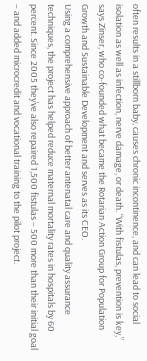often results in a stillborn baby, causes chronic incontinence, and can lead to social isolation as well as infection, nerve damage, or death. “With fistulas, prevention is key,” says Zinser, who co-founded what became the Rotarian Action Group for Population Growth and Sustainable Development and serves as its CEO.
Using a comprehensive approach of better antenatal care and quality assurance techniques, the project has helped reduce maternal mortality rates in hospitals by 60 percent. Since 2005 they’ve also repaired 1,500 fistulas – 500 more than their initial goal – and added microcredit and vocational training to the pilot project.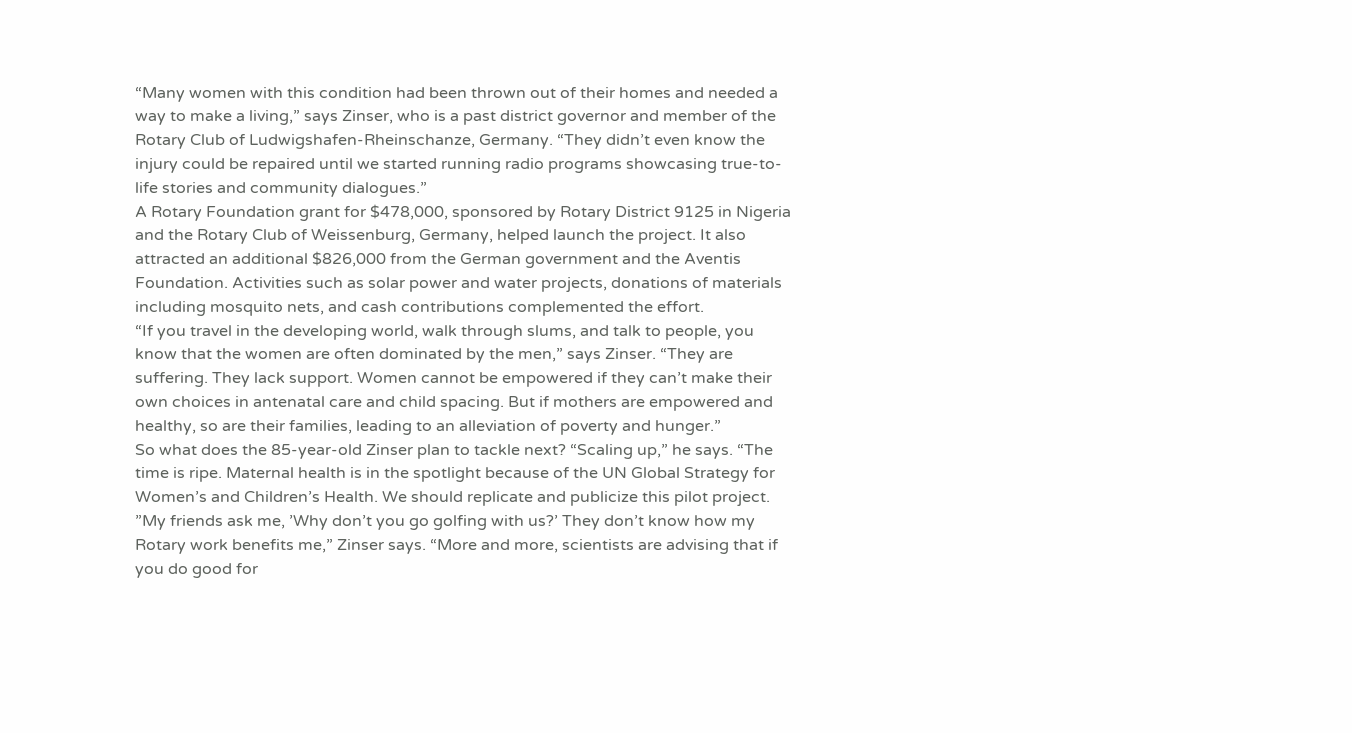“Many women with this condition had been thrown out of their homes and needed a way to make a living,” says Zinser, who is a past district governor and member of the Rotary Club of Ludwigshafen-Rheinschanze, Germany. “They didn’t even know the injury could be repaired until we started running radio programs showcasing true-to-life stories and community dialogues.”
A Rotary Foundation grant for $478,000, sponsored by Rotary District 9125 in Nigeria and the Rotary Club of Weissenburg, Germany, helped launch the project. It also attracted an additional $826,000 from the German government and the Aventis Foundation. Activities such as solar power and water projects, donations of materials including mosquito nets, and cash contributions complemented the effort.
“If you travel in the developing world, walk through slums, and talk to people, you know that the women are often dominated by the men,” says Zinser. “They are suffering. They lack support. Women cannot be empowered if they can’t make their own choices in antenatal care and child spacing. But if mothers are empowered and healthy, so are their families, leading to an alleviation of poverty and hunger.”
So what does the 85-year-old Zinser plan to tackle next? “Scaling up,” he says. “The time is ripe. Maternal health is in the spotlight because of the UN Global Strategy for Women’s and Children’s Health. We should replicate and publicize this pilot project.
”My friends ask me, ’Why don’t you go golfing with us?’ They don’t know how my Rotary work benefits me,” Zinser says. “More and more, scientists are advising that if you do good for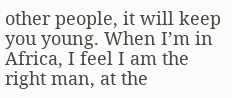other people, it will keep you young. When I’m in Africa, I feel I am the right man, at the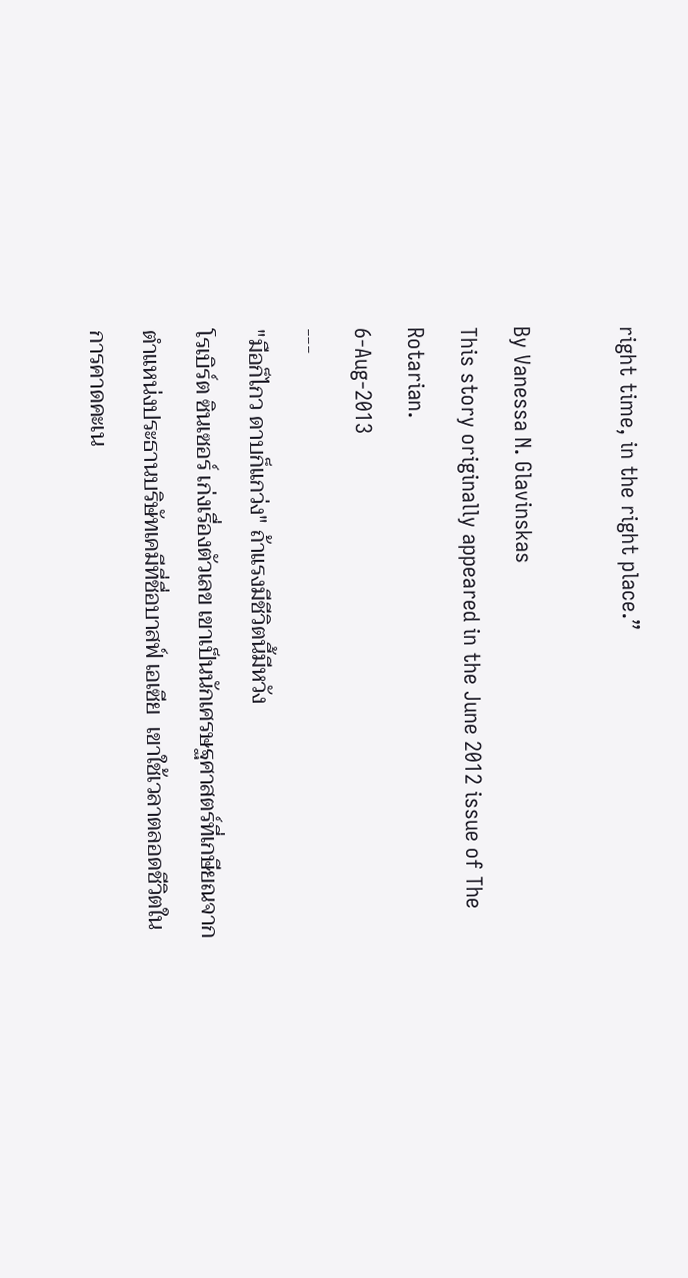right time, in the right place.”

By Vanessa N. Glavinskas
This story originally appeared in the June 2012 issue of The Rotarian.
6-Aug-2013
---
"มือก็ไกว ดาบก็แกว่ง" ถ้าแรงมีชีวิตนี้มีหวัง
โรเบิร์ต ซินเซอร์ เก่งเรื่องตัวเลข เขาเป็นนักเศรษฐศาสตร์ที่เกษียณจากตำแหน่งประธานบริษัทเคมีที่ชื่อบาสฟ์ เอเซีย  เขาใช้เวลาตลอดชีวิตในการคาดคะเน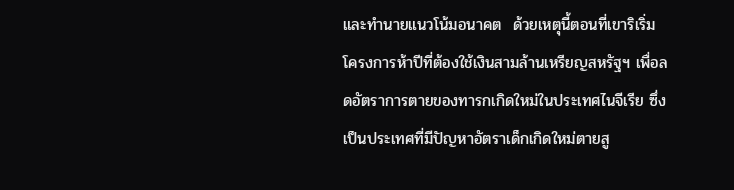และทำนายแนวโน้มอนาคต  ด้วยเหตุนี้ตอนที่เขาริเริ่มโครงการห้าปีที่ต้องใช้เงินสามล้านเหรียญสหรัฐฯ เพื่อลดอัตราการตายของทารกเกิดใหม่ในประเทศไนจีเรีย ซึ่งเป็นประเทศที่มีปัญหาอัตราเด็กเกิดใหม่ตายสู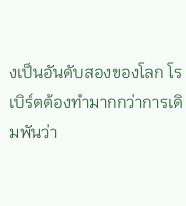งเป็นอันดับสองของโลก โรเบิร์ตต้องทำมากกว่าการเดิมพันว่า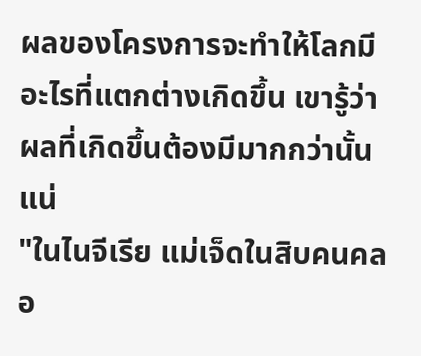ผลของโครงการจะทำให้โลกมีอะไรที่แตกต่างเกิดขึ้น เขารู้ว่าผลที่เกิดขึ้นต้องมีมากกว่านั้นแน่
"ในไนจีเรีย แม่เจ็ดในสิบคนคลอ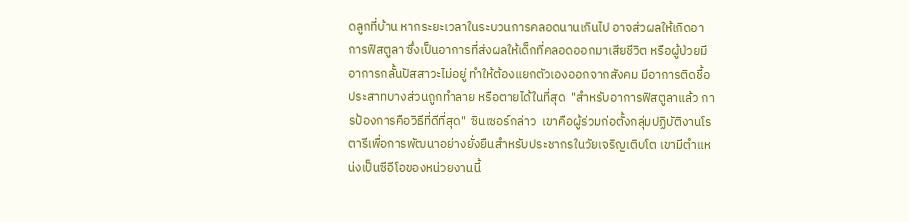ดลูกที่บ้าน หากระยะเวลาในระบวนการคลอดนานเกินไป อาจส่วผลให้เกิดอาการฟิสตูลา ซึ่งเป็นอาการที่ส่งผลให้เด็กที่คลอดออกมาเสียชีวิต หรือผู้ป่วยมีอาการกลั้นปัสสาวะไม่อยู่ ทำให้ต้องแยกตัวเองออกจากสังคม มีอาการติดชื้อ ประสาทบางส่วนถูกทำลาย หรือตายได้ในที่สุด  "สำหรับอาการฟิสตูลาแล้ว การป้องการคือวิธีที่ดีที่สุด"  ซินเซอร์กล่าว  เขาคือผู้ร่วมก่อตั้งกลุ่มปฏิบัติงานโรตารีเพื่อการพัฒนาอย่างยั่งยืนสำหรับประชากรในวัยเจริญเติบโต เขามีตำแหน่งเป็นซีอีโอของหน่วยงานนี้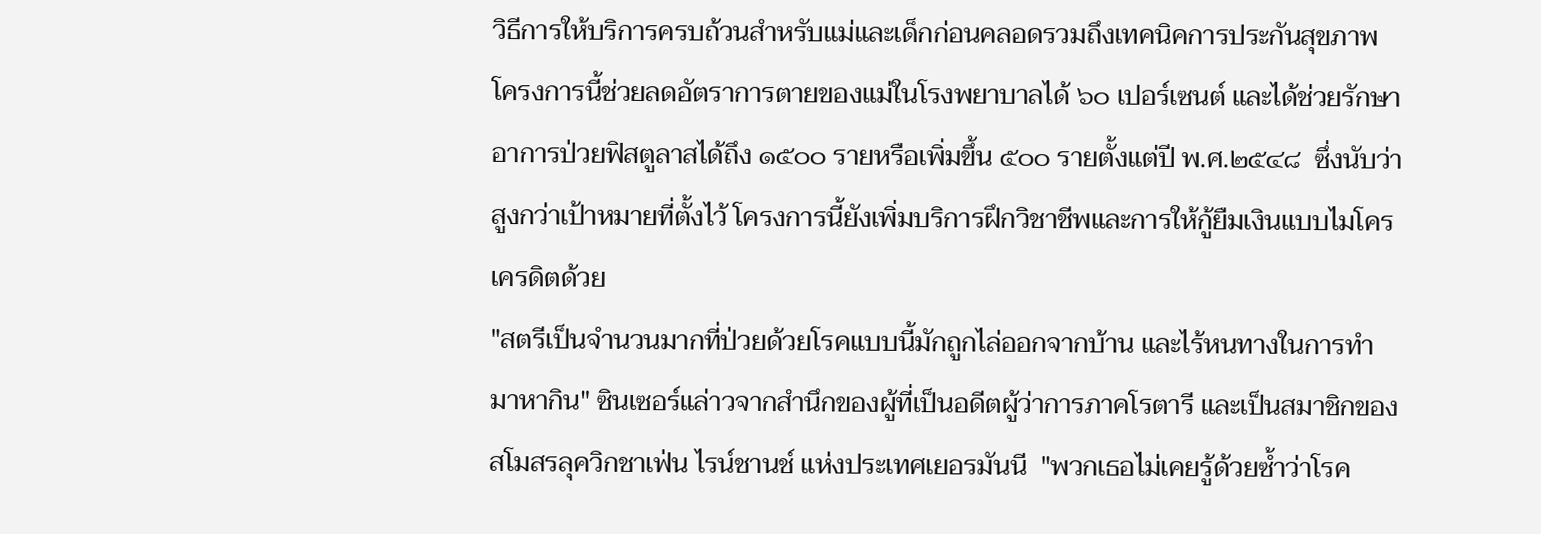วิธีการให้บริการครบถ้วนสำหรับแม่และเด็กก่อนคลอดรวมถึงเทคนิคการประกันสุขภาพ โครงการนี้ช่วยลดอัตราการตายของแม่ในโรงพยาบาลได้ ๖๐ เปอร์เซนต์ และได้ช่วยรักษาอาการป่วยฟิสตูลาสได้ถึง ๑๕๐๐ รายหรือเพิ่มขึ้น ๕๐๐ รายตั้งแต่ปี พ.ศ.๒๕๔๘  ซึ่งนับว่าสูงกว่าเป้าหมายที่ตั้งไว้ โครงการนี้ยังเพิ่มบริการฝึกวิชาชีพและการให้กู้ยืมเงินแบบไมโครเครดิตด้วย
"สตรีเป็นจำนวนมากที่ป่วยด้วยโรคแบบนี้มักถูกไล่ออกจากบ้าน และไร้หนทางในการทำมาหากิน" ซินเซอร์แล่าวจากสำนึกของผู้ที่เป็นอดีตผู้ว่าการภาคโรตารี และเป็นสมาชิกของสโมสรลุควิกชาเฟ่น ไรน์ชานช์ แห่งประเทศเยอรมันนี  "พวกเธอไม่เคยรู้ด้วยซ้ำว่าโรค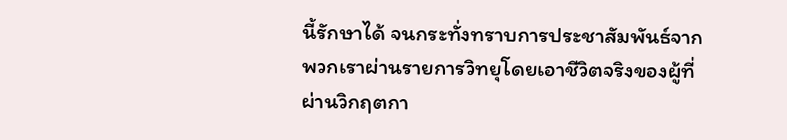นี้รักษาได้ จนกระทั่งทราบการประชาสัมพันธ์จากพวกเราผ่านรายการวิทยุโดยเอาชีวิตจริงของผู้ที่ผ่านวิกฤตกา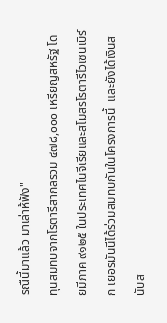รณืนี้มาแล้ว มาเล่าห้ฟัง"
ทุนสมทบจากโรตารีสากลรวม ๔๗๘,๐๐๐ เหรียญสหรัฐ โดยมีภาค ๙๑๒๕ ในประเทศไนจีเรียและสโมสรโรตารีไวเซนเบิร์ก เยอรมันนีได้ร่วมสมทบกันในโครงการนี้  และยังได้เงินสนับส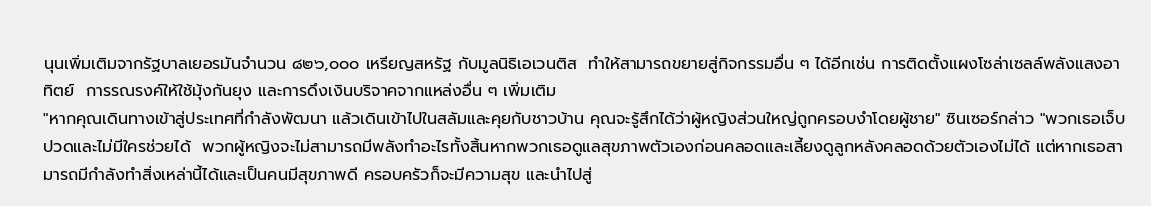นุนเพิ่มเติมจากรัฐบาลเยอรมันจำนวน ๘๒๖,๐๐๐ เหรียญสหรัฐ กับมูลนิธิเอเวนติส  ทำให้สามารถขยายสู่กิจกรรมอื่น ๆ ได้อีกเช่น การติดตั้งแผงโซล่าเซลล์พลังแสงอาทิตย์  การรณรงค์ให้ใช้มุ้งกันยุง และการดึงเงินบริจาคจากแหล่งอื่น ๆ เพิ่มเติม
"หากคุณเดินทางเข้าสู่ประเทศที่กำลังพัฒนา แล้วเดินเข้าไปในสลัมและคุยกับชาวบ้าน คุณจะรู้สึกได้ว่าผู้หญิงส่วนใหญ่ถูกครอบงำโดยผู้ชาย" ซินเซอร์กล่าว "พวกเธอเจ็บปวดและไม่มีใครช่วยได้  พวกผู้หญิงจะไม่สามารถมีพลังทำอะไรทั้งสิ้นหากพวกเธอดูแลสุขภาพตัวเองก่อนคลอดและเลี้ยงดูลูกหลังคลอดด้วยตัวเองไม่ได้ แต่หากเธอสามารถมีกำลังทำสิ่งเหล่านี้ได้และเป็นคนมีสุขภาพดี ครอบครัวก็จะมีความสุข และนำไปสู่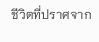ชีวิตที่ปราศจาก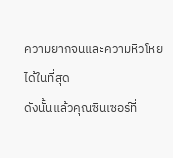ความยากจนและความหิวโหยได้ในที่สุด
ดังนั้นแล้วคุณซินเซอร์ที่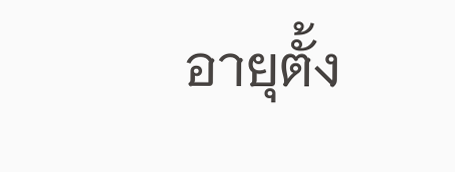อายุตั้ง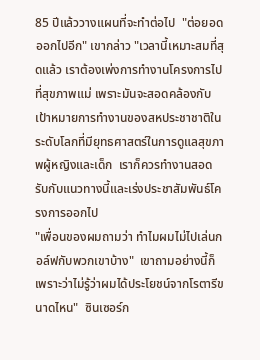85 ปีแล้ววางแผนที่จะทำต่อไป  "ต่อยอดออกไปอีก" เขากล่าว "เวลานี้เหมาะสมที่สุดแล้ว เราต้องเพ่งการทำงานโครงการไปที่สุขภาพแม่ เพราะมันจะสอดคล้องกับเป้าหมายการทำงานของสหประชาชาติในระดับโลกที่มียุทธศาสตร์ในการดูแลสุขภาพผู้หญิงและเด็ก  เราก็ควรทำงานสอดรับกับแนวทางนี้และเร่งประชาสัมพันธ์โครงการออกไป
"เพื่อนของผมถามว่า ทำไมผมไม่ไปเล่นกอล์ฟกับพวกเขาบ้าง"  เขาถามอย่างนี้ก็เพราะว่าไม่รู้ว่าผมได้ประโยชน์จากโรตารีขนาดไหน"  ซินเซอร์ก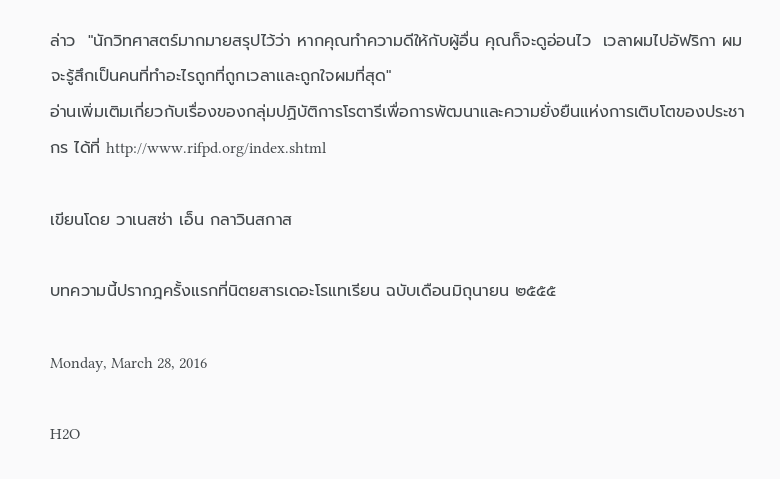ล่าว  "นักวิทศาสตร์มากมายสรุปไว้ว่า หากคุณทำความดีให้กับผู้อื่น คุณก็จะดูอ่อนไว  เวลาผมไปอัฟริกา ผมจะรู้สึกเป็นคนที่ทำอะไรถูกที่ถูกเวลาและถูกใจผมที่สุด"
อ่านเพิ่มเติมเกี่ยวกับเรื่องของกลุ่มปฏิบัติการโรตารีเพื่อการพัฒนาและความยั่งยืนแห่งการเติบโตของประชากร ได้ที่ http://www.rifpd.org/index.shtml

เขียนโดย วาเนสซ่า เอ็น กลาวินสกาส

บทความนี้ปรากฎครั้งแรกที่นิตยสารเดอะโรแทเรียน ฉบับเดือนมิถุนายน ๒๕๕๕

Monday, March 28, 2016

H2O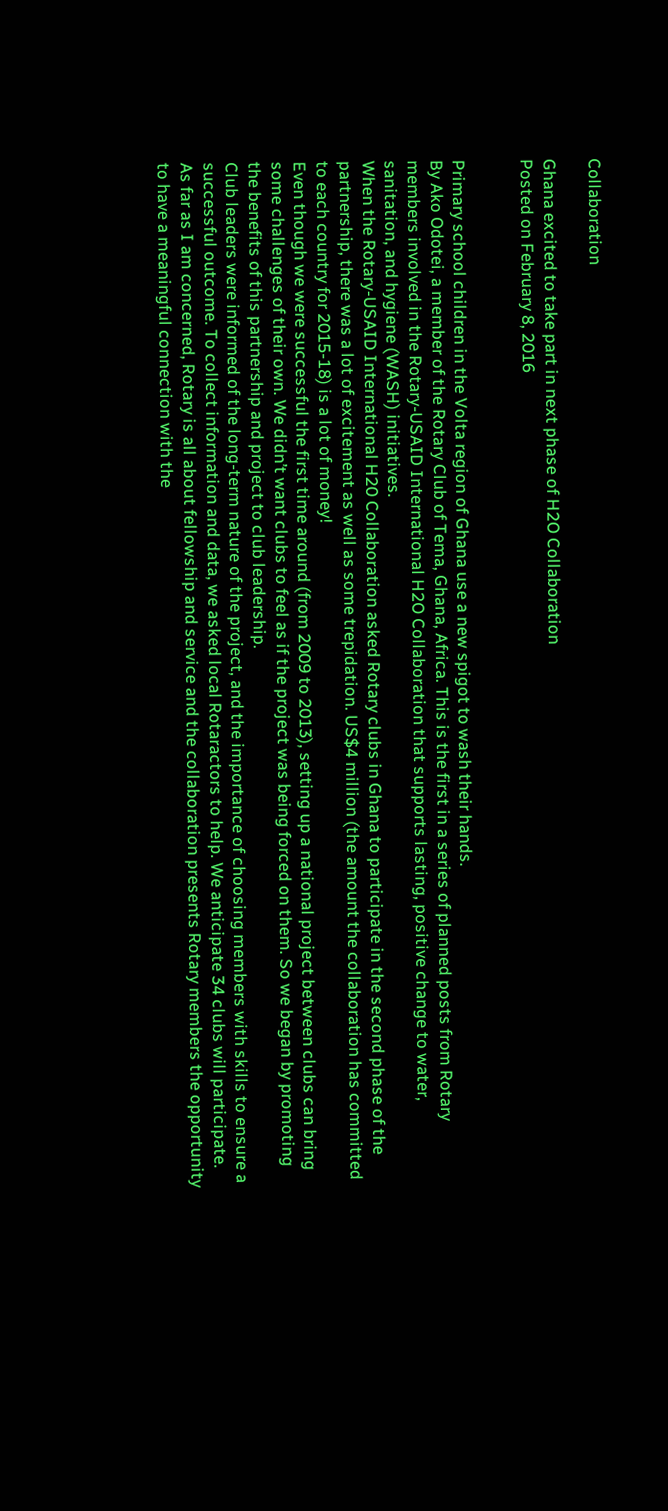Collaboration

Ghana excited to take part in next phase of H2O Collaboration
Posted on February 8, 2016


Primary school children in the Volta region of Ghana use a new spigot to wash their hands.
By Ako Odotei, a member of the Rotary Club of Tema, Ghana, Africa. This is the first in a series of planned posts from Rotary members involved in the Rotary-USAID International H2O Collaboration that supports lasting, positive change to water, sanitation, and hygiene (WASH) initiatives.
When the Rotary-USAID International H20 Collaboration asked Rotary clubs in Ghana to participate in the second phase of the partnership, there was a lot of excitement as well as some trepidation. US$4 million (the amount the collaboration has committed to each country for 2015-18) is a lot of money!
Even though we were successful the first time around (from 2009 to 2013), setting up a national project between clubs can bring some challenges of their own. We didn’t want clubs to feel as if the project was being forced on them. So we began by promoting the benefits of this partnership and project to club leadership.
Club leaders were informed of the long-term nature of the project, and the importance of choosing members with skills to ensure a successful outcome. To collect information and data, we asked local Rotaractors to help. We anticipate 34 clubs will participate.
As far as I am concerned, Rotary is all about fellowship and service and the collaboration presents Rotary members the opportunity to have a meaningful connection with the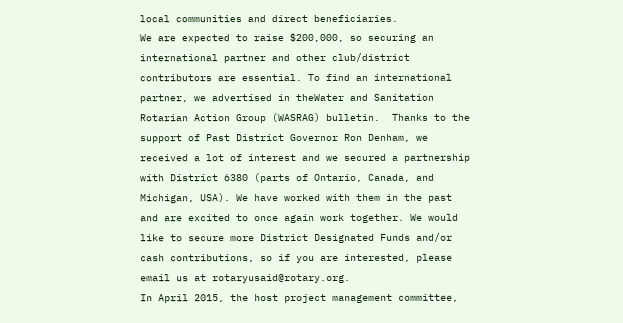local communities and direct beneficiaries.
We are expected to raise $200,000, so securing an international partner and other club/district contributors are essential. To find an international partner, we advertised in theWater and Sanitation Rotarian Action Group (WASRAG) bulletin.  Thanks to the support of Past District Governor Ron Denham, we received a lot of interest and we secured a partnership with District 6380 (parts of Ontario, Canada, and Michigan, USA). We have worked with them in the past and are excited to once again work together. We would like to secure more District Designated Funds and/or cash contributions, so if you are interested, please email us at rotaryusaid@rotary.org.
In April 2015, the host project management committee,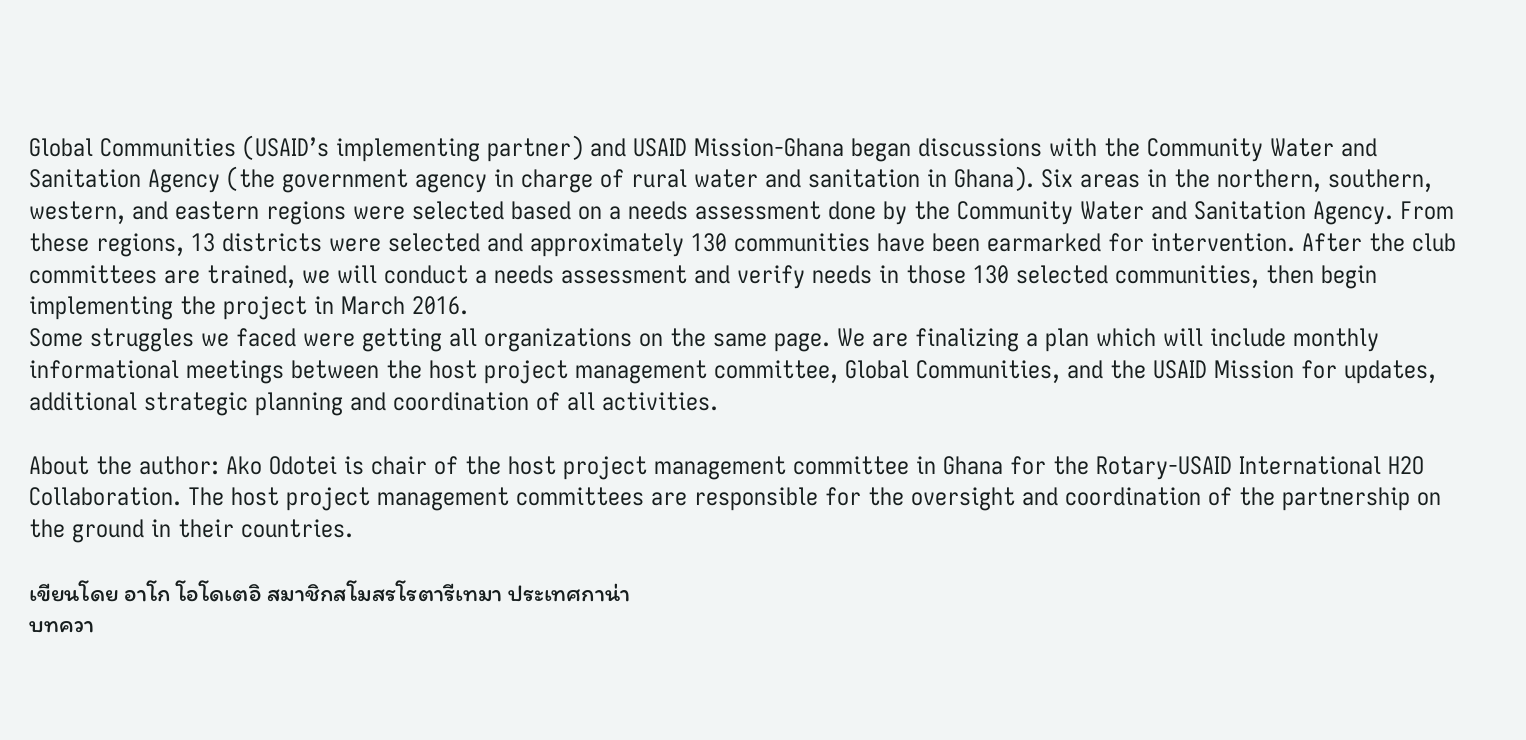Global Communities (USAID’s implementing partner) and USAID Mission-Ghana began discussions with the Community Water and Sanitation Agency (the government agency in charge of rural water and sanitation in Ghana). Six areas in the northern, southern, western, and eastern regions were selected based on a needs assessment done by the Community Water and Sanitation Agency. From these regions, 13 districts were selected and approximately 130 communities have been earmarked for intervention. After the club committees are trained, we will conduct a needs assessment and verify needs in those 130 selected communities, then begin implementing the project in March 2016.
Some struggles we faced were getting all organizations on the same page. We are finalizing a plan which will include monthly informational meetings between the host project management committee, Global Communities, and the USAID Mission for updates, additional strategic planning and coordination of all activities.

About the author: Ako Odotei is chair of the host project management committee in Ghana for the Rotary-USAID International H2O Collaboration. The host project management committees are responsible for the oversight and coordination of the partnership on the ground in their countries.

เขียนโดย อาโก โอโดเตอิ สมาชิกสโมสรโรตารีเทมา ประเทศกาน่า
บทควา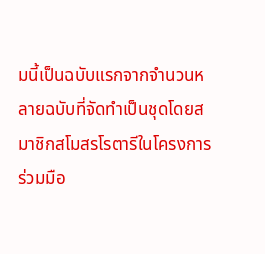มนี้เป็นฉบับแรกจากจำนวนหลายฉบับที่จัดทำเป็นชุดโดยสมาชิกสโมสรโรตารีในโครงการร่วมมือ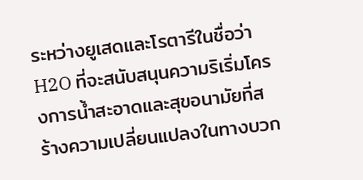ระหว่างยูเสดและโรตารีในชื่อว่า H2O ที่จะสนับสนุนความริเริ่มโครงการน้ำสะอาดและสุขอนามัยที่สร้างความเปลี่ยนแปลงในทางบวก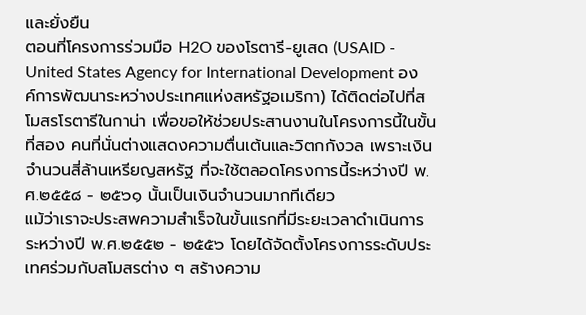และยั่งยืน
ตอนที่โครงการร่วมมือ H2O ของโรตารี-ยูเสด (USAID - United States Agency for International Development องค์การพัฒนาระหว่างประเทศแห่งสหรัฐอเมริกา) ได้ติดต่อไปที่สโมสรโรตารีในกาน่า เพื่อขอให้ช่วยประสานงานในโครงการนี้ในขั้นที่สอง คนที่นั่นต่างแสดงความตื่นเต้นและวิตกกังวล เพราะเงินจำนวนสี่ล้านเหรียญสหรัฐ ที่จะใช้ตลอดโครงการนี้ระหว่างปี พ.ศ.๒๕๕๘ - ๒๕๖๑ นั้นเป็นเงินจำนวนมากทีเดียว
แม้ว่าเราจะประสพความสำเร็จในขั้นแรกที่มีระยะเวลาดำเนินการระหว่างปี พ.ศ.๒๕๕๒ - ๒๕๕๖ โดยได้จัดตั้งโครงการระดับประเทศร่วมกับสโมสรต่าง ๆ สร้างความ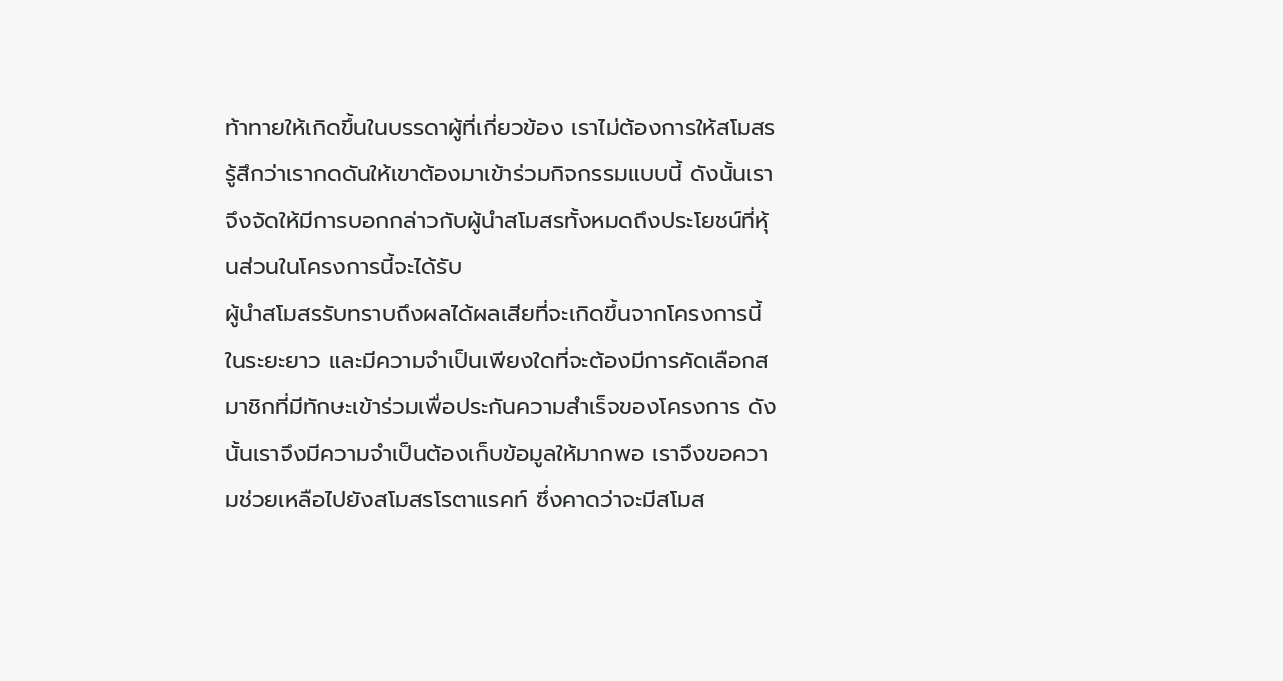ท้าทายให้เกิดขึ้นในบรรดาผู้ที่เกี่ยวข้อง เราไม่ต้องการให้สโมสรรู้สึกว่าเรากดดันให้เขาต้องมาเข้าร่วมกิจกรรมแบบนี้ ดังนั้นเราจึงจัดให้มีการบอกกล่าวกับผู้นำสโมสรทั้งหมดถึงประโยชน์ที่หุ้นส่วนในโครงการนี้จะได้รับ
ผู้นำสโมสรรับทราบถึงผลได้ผลเสียที่จะเกิดขึ้นจากโครงการนี้ในระยะยาว และมีความจำเป็นเพียงใดที่จะต้องมีการคัดเลือกสมาชิกที่มีทักษะเข้าร่วมเพื่อประกันความสำเร็จของโครงการ ดังนั้นเราจึงมีความจำเป็นต้องเก็บข้อมูลให้มากพอ เราจึงขอความช่วยเหลือไปยังสโมสรโรตาแรคท์ ซึ่งคาดว่าจะมีสโมส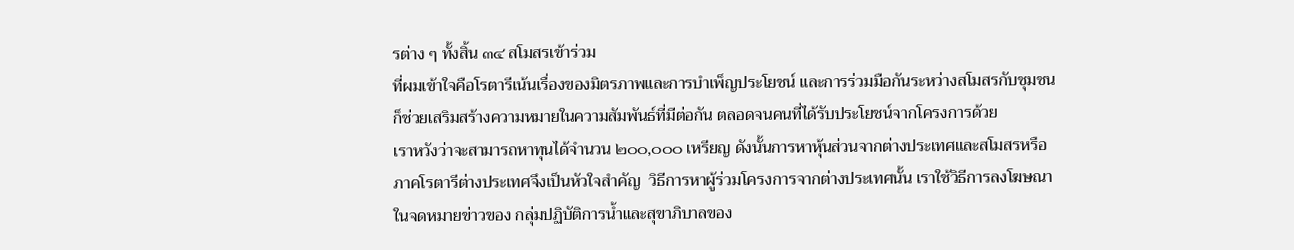รต่าง ๆ ทั้งสิ้น ๓๔ สโมสรเข้าร่วม
ที่ผมเข้าใจคือโรตารีเน้นเรื่องของมิตรภาพและการบำเพ็ญประโยชน์ และการร่วมมือกันระหว่างสโมสรกับชุมชนก็ช่วยเสริมสร้างความหมายในความสัมพันธ์ที่มีต่อกัน ตลอดจนคนที่ได้รับประโยชน์จากโครงการด้วย
เราหวังว่าจะสามารถหาทุนได้จำนวน ๒๐๐,๐๐๐ เหรียญ ดังนั้นการหาหุ้นส่วนจากต่างประเทศและสโมสรหรือภาคโรตารีต่างประเทศจึงเป็นหัวใจสำคัญ  วิธีการหาผู้ร่วมโครงการจากต่างประเทศนั้น เราใช้วิธีการลงโฆษณาในจดหมายข่าวของ กลุ่มปฏิบัติการน้ำและสุขาภิบาลของ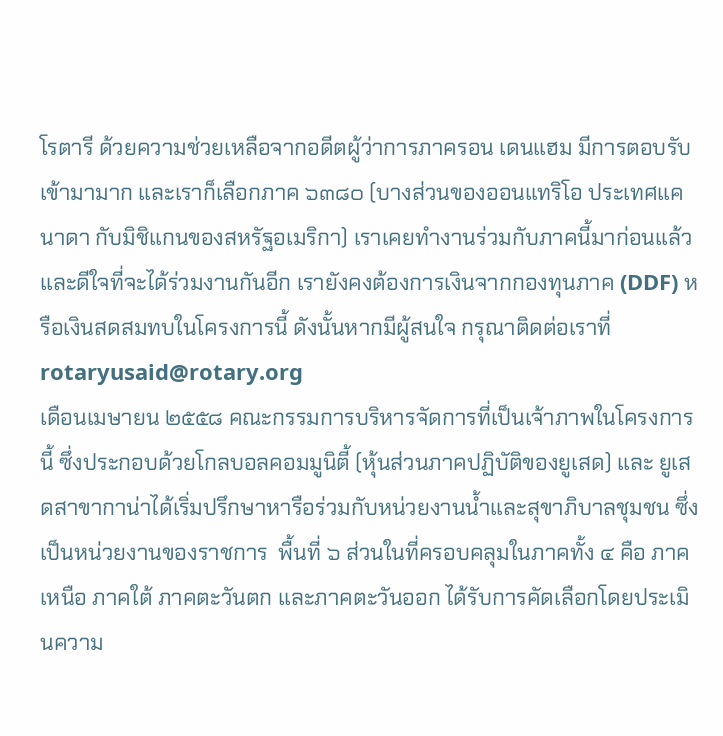โรตารี ด้วยความช่วยเหลือจากอดีตผู้ว่าการภาครอน เดนแฮม มีการตอบรับเข้ามามาก และเราก็เลือกภาค ๖๓๘๐ (บางส่วนของออนแทริโอ ประเทศแคนาดา กับมิชิแกนของสหรัฐอเมริกา) เราเคยทำงานร่วมกับภาคนี้มาก่อนแล้ว และดีใจที่จะได้ร่วมงานกันอีก เรายังคงต้องการเงินจากกองทุนภาค (DDF) หรือเงินสดสมทบในโครงการนี้ ดังนั้นหากมีผู้สนใจ กรุณาติดต่อเราที่ rotaryusaid@rotary.org
เดือนเมษายน ๒๕๕๘ คณะกรรมการบริหารจัดการที่เป็นเจ้าภาพในโครงการนี้ ซึ่งประกอบด้วยโกลบอลคอมมูนิตี้ (หุ้นส่วนภาคปฏิบัติของยูเสด) และ ยูเสดสาขากาน่าได้เริ่มปรึกษาหารือร่วมกับหน่วยงานน้ำและสุขาภิบาลชุมชน ซึ่งเป็นหน่วยงานของราชการ  พื้นที่ ๖ ส่วนในที่ครอบคลุมในภาคทั้ง ๔ คือ ภาคเหนือ ภาคใต้ ภาคตะวันตก และภาคตะวันออก ได้รับการคัดเลือกโดยประเมินความ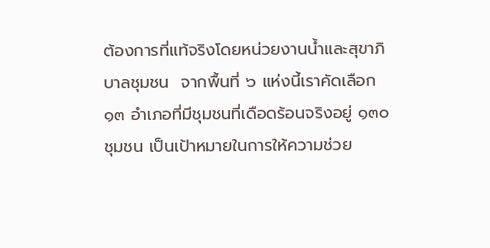ต้องการที่แท้จริงโดยหน่วยงานน้ำและสุขาภิบาลชุมชน  จากพื้นที่ ๖ แห่งนี้เราคัดเลือก ๑๓ อำเภอที่มีชุมชนที่เดือดร้อนจริงอยู่ ๑๓๐ ชุมชน เป็นเป้าหมายในการให้ความช่วย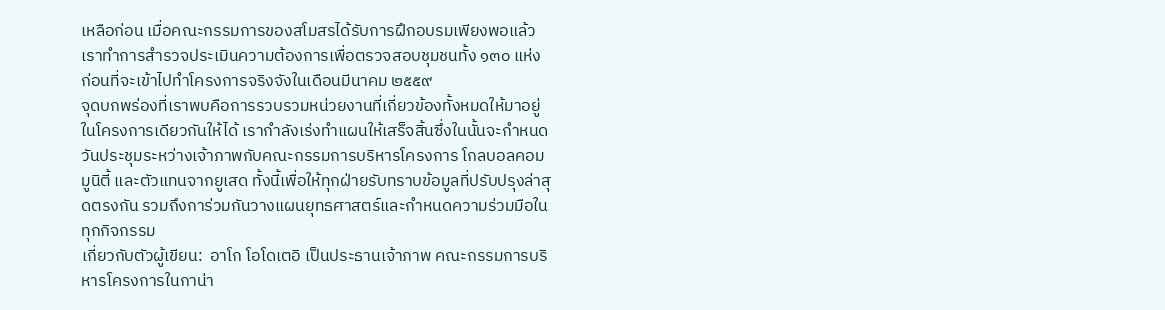เหลือก่อน เมื่อคณะกรรมการของสโมสรได้รับการฝึกอบรมเพียงพอแล้ว เราทำการสำรวจประเมินความต้องการเพื่อตรวจสอบชุมชนทั้ง ๑๓๐ แห่ง ก่อนที่จะเข้าไปทำโครงการจริงจังในเดือนมีนาคม ๒๕๕๙
จุดบกพร่องที่เราพบคือการรวบรวมหน่วยงานที่เกี่ยวข้องทั้งหมดให้มาอยู่ในโครงการเดียวกันให้ได้ เรากำลังเร่งทำแผนให้เสร็จสิ้นซึ่งในนั้นจะกำหนดวันประชุมระหว่างเจ้าภาพกับคณะกรรมการบริหารโครงการ โกลบอลคอมมูนิตี้ และตัวแทนจากยูเสด ทั้งนี้เพื่อให้ทุกฝ่ายรับทราบข้อมูลที่ปรับปรุงล่าสุดตรงกัน รวมถึงการ่วมกันวางแผนยุทธศาสตร์และกำหนดความร่วมมือในทุกกิจกรรม
เกี่ยวกับตัวผู้เขียน:  อาโก โอโดเตอิ เป็นประธานเจ้าภาพ คณะกรรมการบริหารโครงการในกาน่า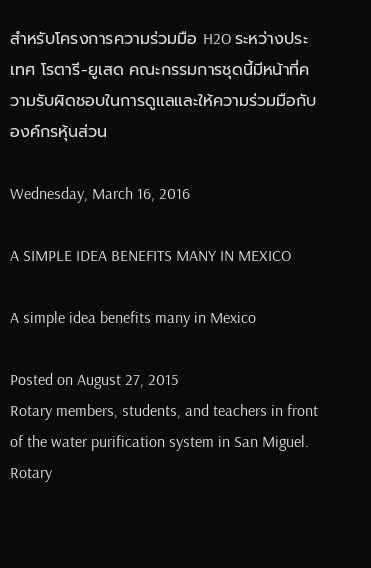สำหรับโครงการความร่วมมือ H2O ระหว่างประเทศ โรตารี-ยูเสด คณะกรรมการชุดนี้มีหน้าที่ความรับผิดชอบในการดูแลและให้ความร่วมมือกับองค์กรหุ้นส่วน

Wednesday, March 16, 2016

A SIMPLE IDEA BENEFITS MANY IN MEXICO

A simple idea benefits many in Mexico

Posted on August 27, 2015
Rotary members, students, and teachers in front of the water purification system in San Miguel.
Rotary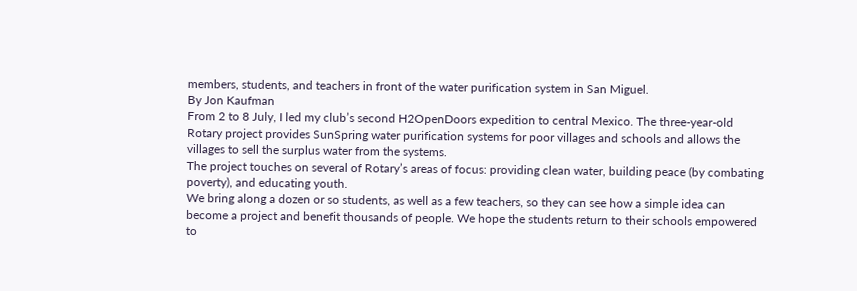members, students, and teachers in front of the water purification system in San Miguel.
By Jon Kaufman
From 2 to 8 July, I led my club’s second H2OpenDoors expedition to central Mexico. The three-year-old Rotary project provides SunSpring water purification systems for poor villages and schools and allows the villages to sell the surplus water from the systems.
The project touches on several of Rotary’s areas of focus: providing clean water, building peace (by combating poverty), and educating youth.
We bring along a dozen or so students, as well as a few teachers, so they can see how a simple idea can become a project and benefit thousands of people. We hope the students return to their schools empowered to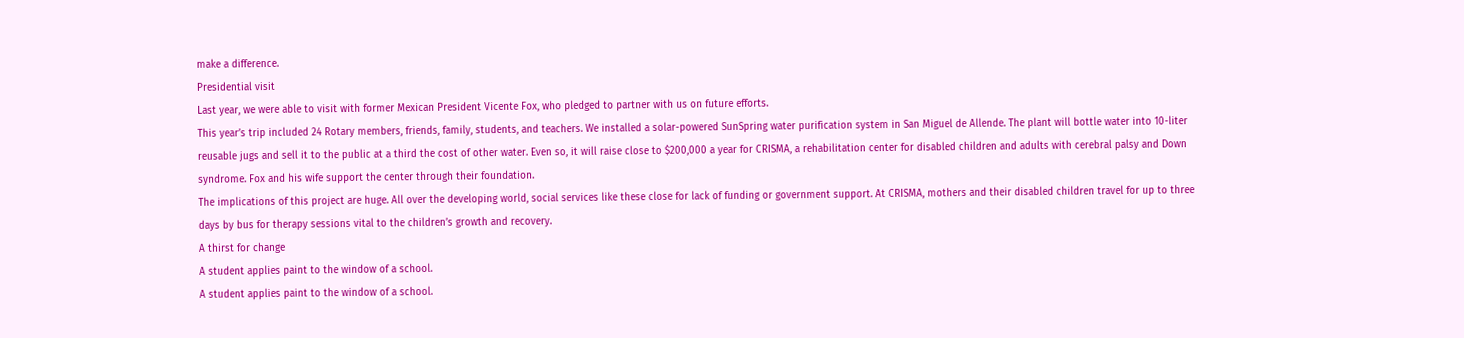make a difference.
Presidential visit
Last year, we were able to visit with former Mexican President Vicente Fox, who pledged to partner with us on future efforts.
This year’s trip included 24 Rotary members, friends, family, students, and teachers. We installed a solar-powered SunSpring water purification system in San Miguel de Allende. The plant will bottle water into 10-liter reusable jugs and sell it to the public at a third the cost of other water. Even so, it will raise close to $200,000 a year for CRISMA, a rehabilitation center for disabled children and adults with cerebral palsy and Down syndrome. Fox and his wife support the center through their foundation.
The implications of this project are huge. All over the developing world, social services like these close for lack of funding or government support. At CRISMA, mothers and their disabled children travel for up to three days by bus for therapy sessions vital to the children’s growth and recovery.
A thirst for change
A student applies paint to the window of a school.
A student applies paint to the window of a school.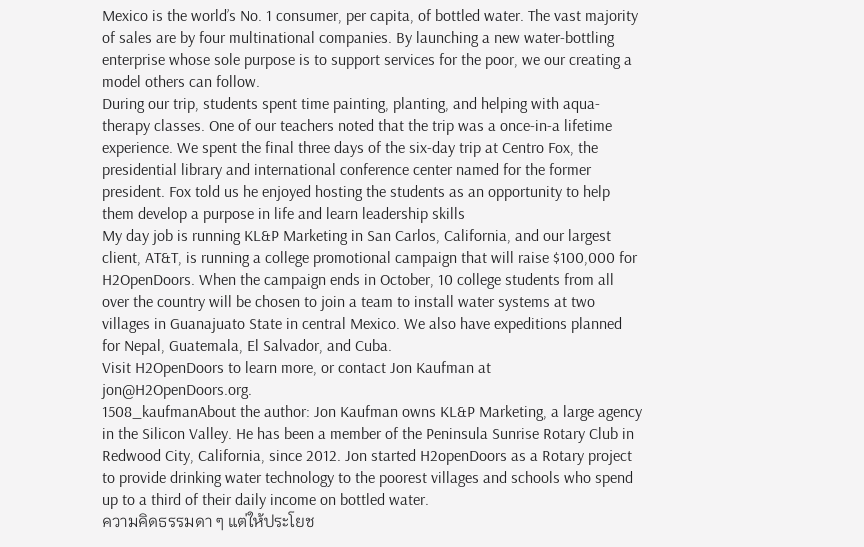Mexico is the world’s No. 1 consumer, per capita, of bottled water. The vast majority of sales are by four multinational companies. By launching a new water-bottling enterprise whose sole purpose is to support services for the poor, we our creating a model others can follow.
During our trip, students spent time painting, planting, and helping with aqua-therapy classes. One of our teachers noted that the trip was a once-in-a lifetime experience. We spent the final three days of the six-day trip at Centro Fox, the presidential library and international conference center named for the former president. Fox told us he enjoyed hosting the students as an opportunity to help them develop a purpose in life and learn leadership skills
My day job is running KL&P Marketing in San Carlos, California, and our largest client, AT&T, is running a college promotional campaign that will raise $100,000 for H2OpenDoors. When the campaign ends in October, 10 college students from all over the country will be chosen to join a team to install water systems at two villages in Guanajuato State in central Mexico. We also have expeditions planned for Nepal, Guatemala, El Salvador, and Cuba.
Visit H2OpenDoors to learn more, or contact Jon Kaufman at jon@H2OpenDoors.org.
1508_kaufmanAbout the author: Jon Kaufman owns KL&P Marketing, a large agency in the Silicon Valley. He has been a member of the Peninsula Sunrise Rotary Club in Redwood City, California, since 2012. Jon started H2openDoors as a Rotary project to provide drinking water technology to the poorest villages and schools who spend up to a third of their daily income on bottled water.
ความคิดธรรมดา ๆ แต่ให้ประโยช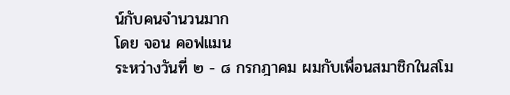น์กับคนจำนวนมาก
โดย จอน คอฟแมน
ระหว่างวันที่ ๒ - ๘ กรกฎาคม ผมกับเพื่อนสมาชิกในสโม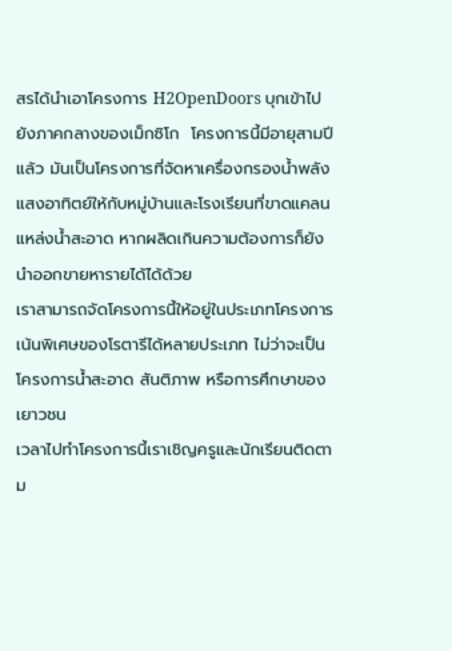สรได้นำเอาโครงการ H2OpenDoors บุกเข้าไปยังภาคกลางของเม็กซิโก  โครงการนี้มีอายุสามปีแล้ว มันเป็นโครงการที่จัดหาเครื่องกรองน้ำพลังแสงอาทิตย์ให้กับหมู่บ้านและโรงเรียนที่ขาดแคลนแหล่งน้ำสะอาด หากผลิดเกินความต้องการก็ยังนำออกขายหารายได้ได้ด้วย
เราสามารถจัดโครงการนี้ให้อยู่ในประเภทโครงการเน้นพิเศษของโรตารีได้หลายประเภท ไม่ว่าจะเป็นโครงการน้ำสะอาด สันติภาพ หรือการศึกษาของเยาวชน
เวลาไปทำโครงการนี้เราเชิญครูและนักเรียนติดตาม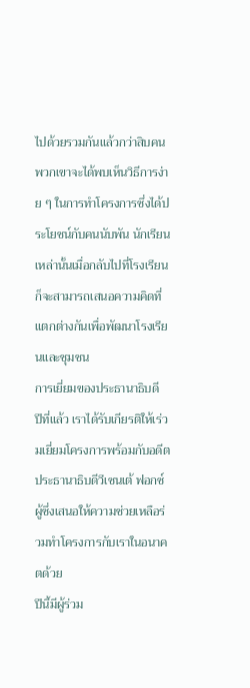ไปด้วยรวมกันแล้วกว่าสิบคน พวกเขาจะได้พบเห็นวิธีการง่าย ๆ ในการทำโครงการซึ่งได้ประโยชน์กับคนนับพัน นักเรียนเหล่านั้นเมื่อกลับไปที่โรงเรียนก็จะสามารถเสนอความคิดที่แตกต่างกันเพื่อพัฒนาโรงเรียนและชุมชน
การเยี่ยมของประธานาธิบดี
ปีที่แล้ว เราได้รับเกียรติให้เร่วมเยี่ยมโครงการพร้อมกับอดีตประธานาธิบดีวีเซนเต้ ฟอกซ์ ผู้ซึ่งเสนอให้ความช่วยเหลือร่วมทำโครงการกับเราในอนาคตด้วย
ปีนี้มีผู้ร่วม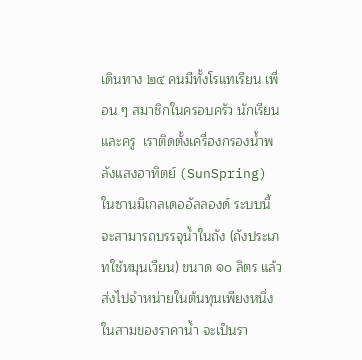เดินทาง ๒๔ คนมีทั้งโรแทเรียน เพื่อน ๆ สมาชิกในครอบครัว นักเรียนและครู  เราติดตั้งเครื่องกรองน้ำพลังแสงอาทิตย์ (SunSpring) ในซานมิเกลเดออัลลองด์ ระบบนี้จะสามารถบรรจุน้ำในถัง (ถังประเภทใช้หมุนเวียน) ขนาด ๑๐ ลิตร แล้วส่งไปจำหน่ายในต้นทุนเพียงหนึ่งในสามของราคาน้ำ จะเป็นรา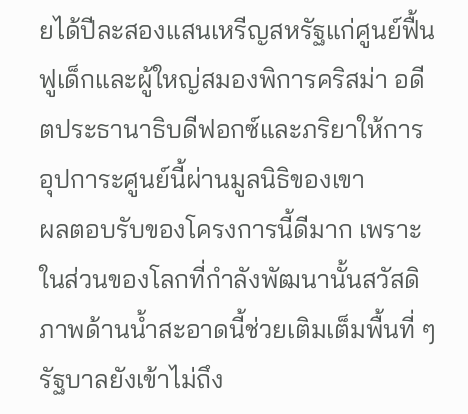ยได้ปีละสองแสนเหรีญสหรัฐแก่ศูนย์ฟื้นฟูเด็กและผู้ใหญ่สมองพิการคริสม่า อดีตประธานาธิบดีฟอกซ์และภริยาให้การอุปการะศูนย์นี้ผ่านมูลนิธิของเขา
ผลตอบรับของโครงการนี้ดีมาก เพราะในส่วนของโลกที่กำลังพัฒนานั้นสวัสดิภาพด้านน้ำสะอาดนี้ช่วยเติมเต็มพื้นที่ ๆ รัฐบาลยังเข้าไม่ถึง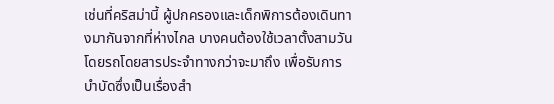เช่นที่คริสม่านี้ ผู้ปกครองและเด็กพิการต้องเดินทางมากันจากที่ห่างไกล บางคนต้องใช้เวลาตั้งสามวันโดยรถโดยสารประจำทางกว่าจะมาถึง เพื่อรับการบำบัดซึ่งเป็นเรื่องสำ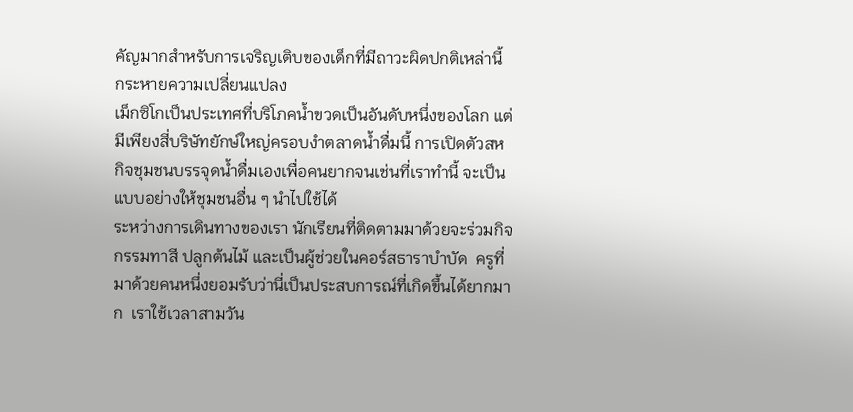คัญมากสำหรับการเจริญเติบของเด็กที่มีถาวะผิดปกติเหล่านี้
กระหายความเปลี่ยนแปลง
เม็กซิโกเป็นประเทศที่บริโภคน้ำขวดเป็นอันดับหนึ่งของโลก แต่มีเพียงสี่บริษัทยักษ์ใหญ่ครอบงำตลาดน้ำดื่มนี้ การเปิดตัวสหกิจชุมชนบรรจุดน้ำดื่มเองเพื่อคนยากจนเช่นที่เราทำนี้ จะเป็นแบบอย่างให้ชุมชนอื่น ๆ นำไปใช้ได้
ระหว่างการเดินทางของเรา นักเรียนที่ติดตามมาด้วยจะร่วมกิจกรรมทาสี ปลูกต้นไม้ และเป็นผู้ช่วยในคอร์สธาราบำบัด  ครูที่มาด้วยคนหนึ่งยอมรับว่านี่เป็นประสบการณ์ที่เกิดขึ้นได้ยากมาก  เราใช้เวลาสามวัน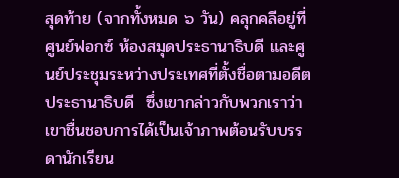สุดท้าย (จากทั้งหมด ๖ วัน) คลุกคลีอยู่ที่ศูนย์ฟอกซ์ ห้องสมุดประธานาธิบดี และศูนย์ประชุมระหว่างประเทศที่ตั้งชื่อตามอดีตประธานาธิบดี  ซึ่งเขากล่าวกับพวกเราว่า เขาชื่นชอบการได้เป็นเจ้าภาพต้อนรับบรรดานักเรียน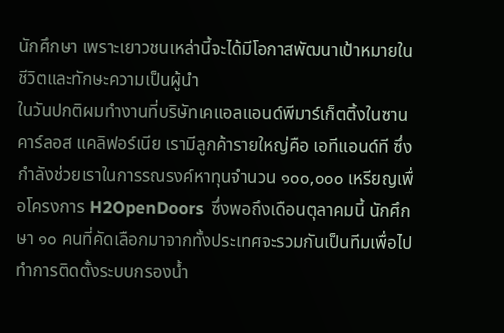นักศึกษา เพราะเยาวชนเหล่านี้จะได้มีโอกาสพัฒนาเป้าหมายในชีวิตและทักษะความเป็นผู้นำ
ในวันปกติผมทำงานที่บริษัทเคแอลแอนด์พีมาร์เก็ตติ้งในซานคาร์ลอส แคลิฟอร์เนีย เรามีลูกค้ารายใหญ่คือ เอทีแอนด์ที ซึ่งกำลังช่วยเราในการรณรงค์หาทุนจำนวน ๑๐๐,๐๐๐ เหรียญเพื่อโครงการ H2OpenDoors  ซึ่งพอถึงเดือนตุลาคมนี้ นักศึกษา ๑๐ คนที่คัดเลือกมาจากทั้งประเทศจะรวมกันเป็นทีมเพื่อไปทำการติดตั้งระบบกรองน้ำ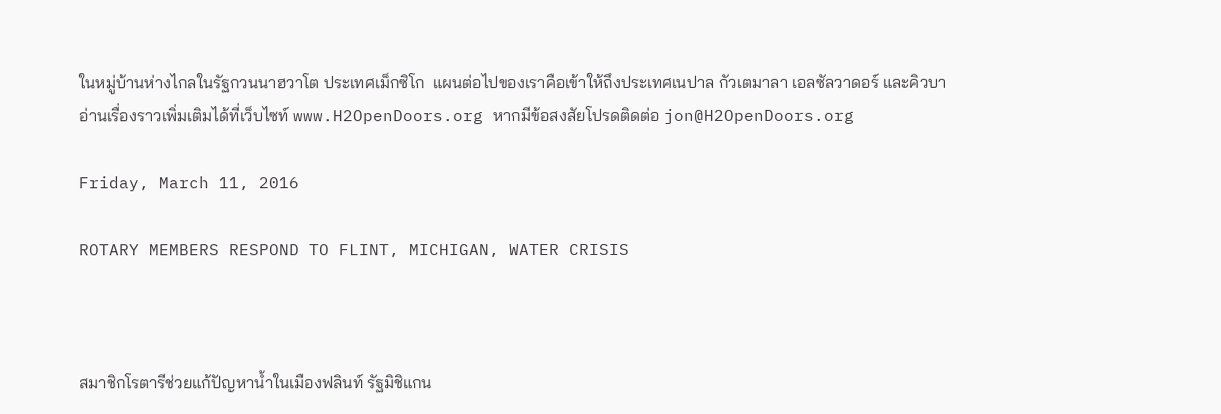ในหมู่บ้านห่างไกลในรัฐกวนนาฮวาโต ประเทศเม็กซิโก  แผนต่อไปของเราคือเข้าให้ถึงประเทศเนปาล กัวเตมาลา เอลซัลวาดอร์ และคิวบา
อ่านเรื่องราวเพิ่มเติมได้ที่เว็บไซท์ www.H2OpenDoors.org หากมีข้อสงสัยโปรดติดต่อ jon@H2OpenDoors.org

Friday, March 11, 2016

ROTARY MEMBERS RESPOND TO FLINT, MICHIGAN, WATER CRISIS



สมาชิกโรตารีช่วยแก้ปัญหาน้ำในเมืองฟลินท์ รัฐมิชิแกน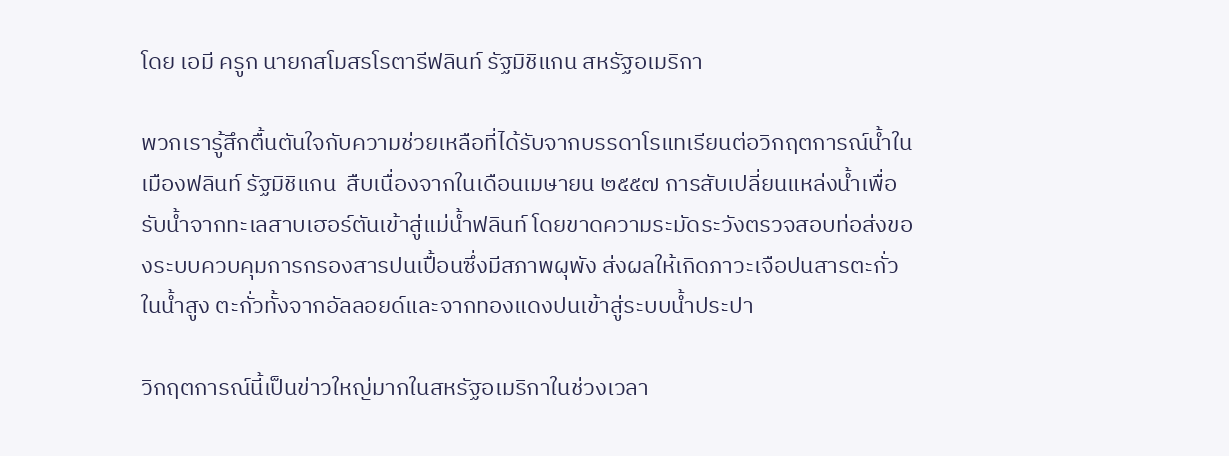โดย เอมี ครูก นายกสโมสรโรตารีฟลินท์ รัฐมิชิแกน สหรัฐอเมริกา

พวกเรารู้สึกตื้นตันใจกับความช่วยเหลือที่ได้รับจากบรรดาโรแทเรียนต่อวิกฤตการณ์น้ำในเมืองฟลินท์ รัฐมิชิแกน  สืบเนื่องจากในเดือนเมษายน ๒๕๕๗ การสับเปลี่ยนแหล่งน้ำเพื่อรับน้ำจากทะเลสาบเฮอร์ตันเข้าสู่แม่น้ำฟลินท์ โดยขาดความระมัดระวังตรวจสอบท่อส่งของระบบควบคุมการกรองสารปนเปื้อนซึ่งมีสภาพผุพัง ส่งผลให้เกิดภาวะเจือปนสารตะกั่วในน้ำสูง ตะกั่วทั้งจากอัลลอยด์และจากทองแดงปนเข้าสู่ระบบน้ำประปา

วิกฤตการณ์นี้เป็นข่าวใหญ่มากในสหรัฐอเมริกาในช่วงเวลา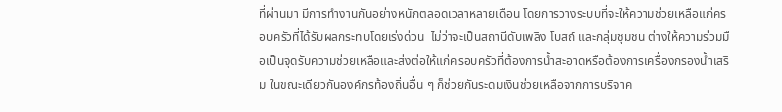ที่ผ่านมา มีการทำงานกันอย่างหนักตลอดเวลาหลายเดือน โดยการวางระบบที่จะให้ความช่วยเหลือแก่ครอบครัวที่ได้รับผลกระทบโดยเร่งด่วน  ไม่ว่าจะเป็นสถานีดับเพลิง โบสถ์ และกลุ่มชุมชน ต่างให้ความร่วมมือเป็นจุดรับความช่วยเหลือและส่งต่อให้แก่ครอบครัวที่ต้องการน้ำสะอาดหรือต้องการเครื่องกรองน้ำเสริม ในขณะเดียวกันองค์กรท้องถิ่นอื่น ๆ ก็ช่วยกันระดมเงินช่วยเหลือจากการบริจาค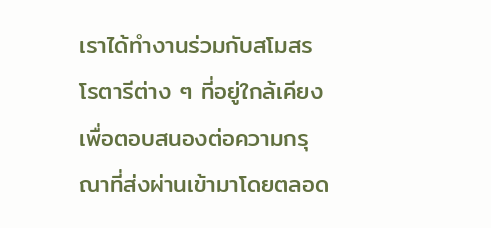เราได้ทำงานร่วมกับสโมสรโรตารีต่าง ๆ ที่อยู่ใกล้เคียงเพื่อตอบสนองต่อความกรุณาที่ส่งผ่านเข้ามาโดยตลอด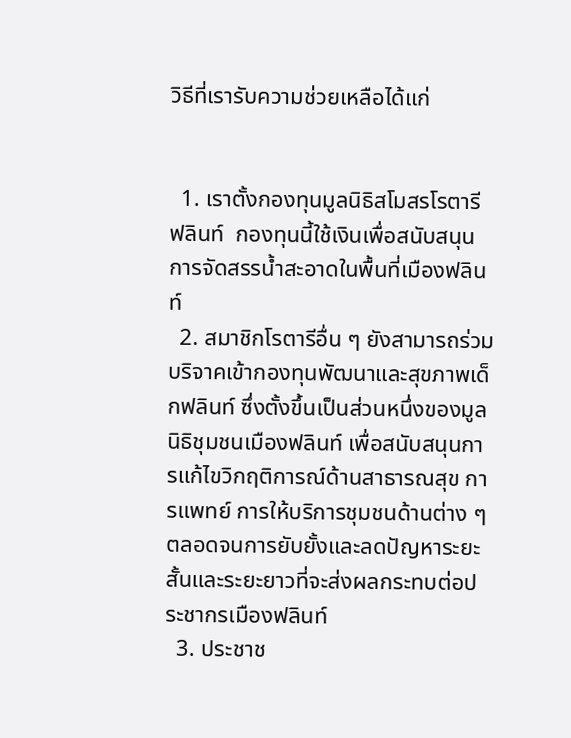วิธีที่เรารับความช่วยเหลือได้แก่


  1. เราตั้งกองทุนมูลนิธิสโมสรโรตารีฟลินท์  กองทุนนี้ใช้เงินเพื่อสนับสนุนการจัดสรรน้ำสะอาดในพื้นที่เมืองฟลินท์
  2. สมาชิกโรตารีอื่น ๆ ยังสามารถร่วมบริจาคเข้ากองทุนพัฒนาและสุขภาพเด็กฟลินท์ ซึ่งตั้งขึ้นเป็นส่วนหนึ่งของมูลนิธิชุมชนเมืองฟลินท์ เพื่อสนับสนุนการแก้ไขวิกฤติการณ์ด้านสาธารณสุข การแพทย์ การให้บริการชุมชนด้านต่าง ๆ ตลอดจนการยับยั้งและลดปัญหาระยะสั้นและระยะยาวที่จะส่งผลกระทบต่อประชากรเมืองฟลินท์
  3. ประชาช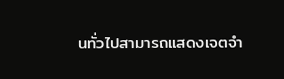นทั่วไปสามารถแสดงเจตจำ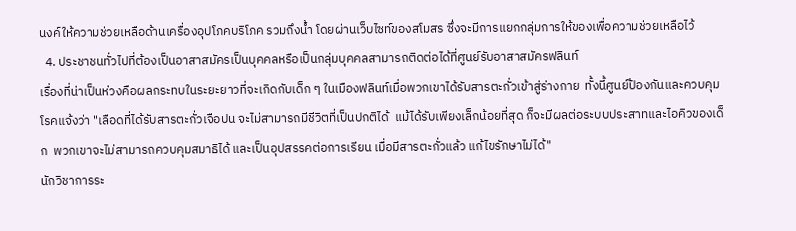นงค์ให้ความช่วยเหลือด้านเครื่องอุปโภคบริโภค รวมถึงน้ำ โดยผ่านเว็บไซท์ของสโมสร ซึ่งจะมีการแยกกลุ่มการให้ของเพื่อความช่วยเหลือไว้
  4. ประชาชนทั่วไปที่ต้องเป็นอาสาสมัครเป็นบุคคลหรือเป็นกลุ่มบุคคลสามารถติดต่อได้ที่ศูนย์รับอาสาสมัครฟลินท์
เรื่องที่น่าเป็นห่วงคือผลกระทบในระยะยาวที่จะเกิดกับเด็ก ๆ ในเมืองฟลินท์เมื่อพวกเขาได้รับสารตะกั่วเข้าสู่ร่างกาย  ทั้งนี้ศูนย์ป้องกันและควบคุมโรคแจ้งว่า "เลือดที่ได้รับสารตะกั่วเจือปน จะไม่สามารถมีชีวิตที่เป็นปกติได้  แม้ได้รับเพียงเล็กน้อยที่สุด ก็จะมีผลต่อระบบประสาทและไอคิวของเด็ก  พวกเขาจะไม่สามารถควบคุมสมาธิได้ และเป็นอุปสรรคต่อการเรียน เมื่อมีสารตะกั่วแล้ว แก้ไขรักษาไม่ได้"
นักวิชาการระ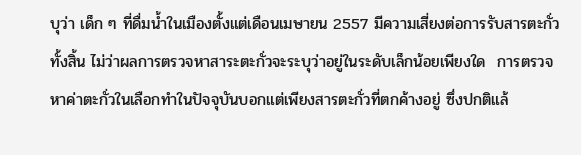บุว่า เด็ก ๆ ที่ดื่มน้ำในเมืองตั้งแต่เดือนเมษายน 2557 มีความเสี่ยงต่อการรับสารตะกั่วทั้งสิ้น ไม่ว่าผลการตรวจหาสาระตะกั่วจะระบุว่าอยู่ในระดับเล็กน้อยเพียงใด  การตรวจหาค่าตะกั่วในเลือกทำในปัจจุบันบอกแต่เพียงสารตะกั่วที่ตกค้างอยู่ ซึ่งปกติแล้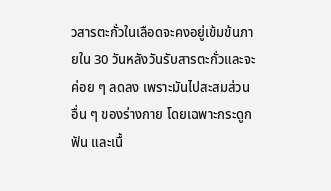วสารตะกั่วในเลือดจะคงอยู่เข้มข้นภายใน 30 วันหลังวันรับสารตะกั่วและจะค่อย ๆ ลดลง เพราะมันไปสะสมส่วนอื่น ๆ ของร่างกาย โดยเฉพาะกระดูก ฟัน และเนื้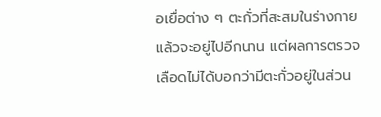อเยื่อต่าง ๆ ตะกั่วที่สะสมในร่างกายแล้วจะอยู่ไปอีกนาน แต่ผลการตรวจเลือดไม่ได้บอกว่ามีตะกั่วอยู่ในส่วน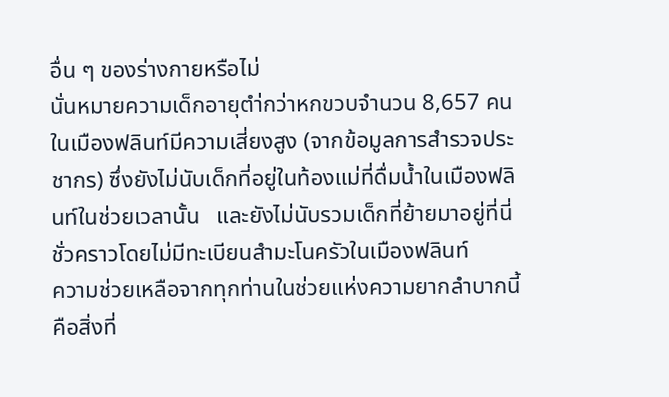อื่น ๆ ของร่างกายหรือไม่
นั่นหมายความเด็กอายุตำ่กว่าหกขวบจำนวน 8,657 คนในเมืองฟลินท์มีความเสี่ยงสูง (จากข้อมูลการสำรวจประชากร) ซึ่งยังไม่นับเด็กที่อยู่ในท้องแม่ที่ดื่มน้ำในเมืองฟลินท์ในช่วยเวลานั้น   และยังไม่นับรวมเด็กที่ย้ายมาอยู่ที่นี่ชั่วคราวโดยไม่มีทะเบียนสำมะโนครัวในเมืองฟลินท์
ความช่วยเหลือจากทุกท่านในช่วยแห่งความยากลำบากนี้คือสิ่งที่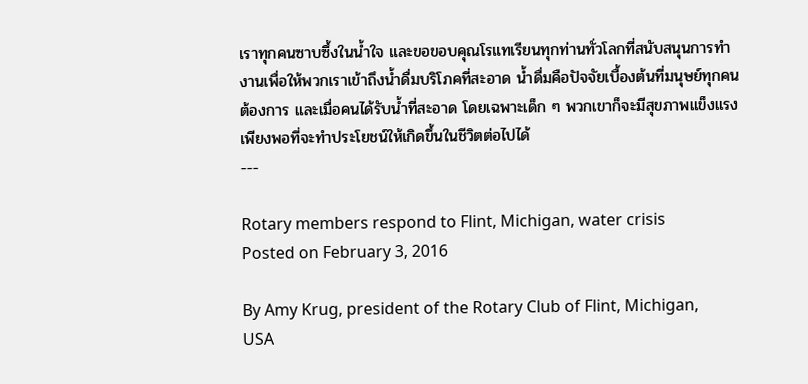เราทุกคนซาบซึ้งในน้ำใจ และขอขอบคุณโรแทเรียนทุกท่านทั่วโลกที่สนับสนุนการทำงานเพื่อให้พวกเราเข้าถึงน้ำดื่มบริโภคที่สะอาด น้ำดื่มคือปัจจัยเบื้องต้นที่มนุษย์ทุกคนต้องการ และเมื่อคนได้รับน้ำที่สะอาด โดยเฉพาะเด็ก ๆ พวกเขาก็จะมีสุขภาพแข็งแรงเพียงพอที่จะทำประโยชน์ให้เกิดขึ้นในชีวิตต่อไปได้
---

Rotary members respond to Flint, Michigan, water crisis
Posted on February 3, 2016

By Amy Krug, president of the Rotary Club of Flint, Michigan, USA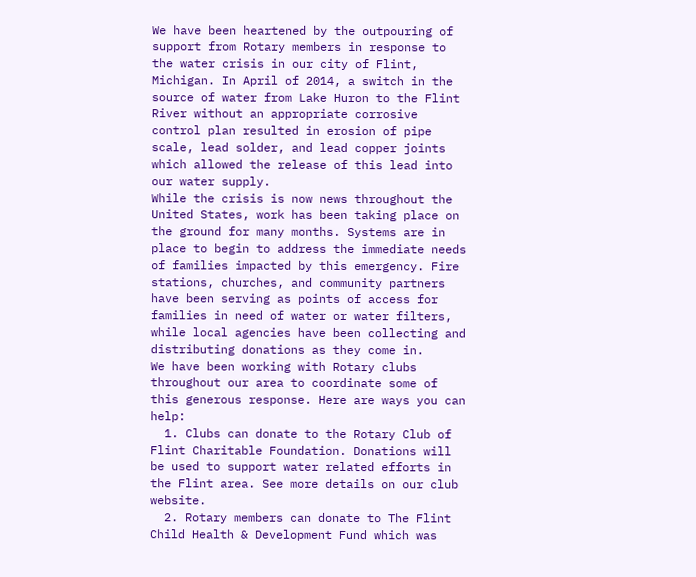We have been heartened by the outpouring of support from Rotary members in response to the water crisis in our city of Flint, Michigan. In April of 2014, a switch in the source of water from Lake Huron to the Flint River without an appropriate corrosive control plan resulted in erosion of pipe scale, lead solder, and lead copper joints which allowed the release of this lead into our water supply.
While the crisis is now news throughout the United States, work has been taking place on the ground for many months. Systems are in place to begin to address the immediate needs of families impacted by this emergency. Fire stations, churches, and community partners have been serving as points of access for families in need of water or water filters, while local agencies have been collecting and distributing donations as they come in.
We have been working with Rotary clubs throughout our area to coordinate some of this generous response. Here are ways you can help:
  1. Clubs can donate to the Rotary Club of Flint Charitable Foundation. Donations will be used to support water related efforts in the Flint area. See more details on our club website.
  2. Rotary members can donate to The Flint Child Health & Development Fund which was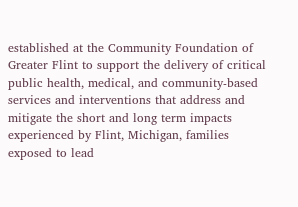established at the Community Foundation of Greater Flint to support the delivery of critical public health, medical, and community-based services and interventions that address and mitigate the short and long term impacts experienced by Flint, Michigan, families exposed to lead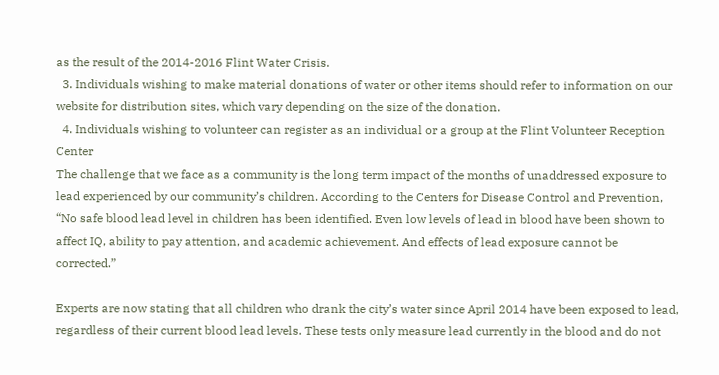as the result of the 2014-2016 Flint Water Crisis.
  3. Individuals wishing to make material donations of water or other items should refer to information on our website for distribution sites, which vary depending on the size of the donation.
  4. Individuals wishing to volunteer can register as an individual or a group at the Flint Volunteer Reception Center
The challenge that we face as a community is the long term impact of the months of unaddressed exposure to lead experienced by our community’s children. According to the Centers for Disease Control and Prevention, “No safe blood lead level in children has been identified. Even low levels of lead in blood have been shown to affect IQ, ability to pay attention, and academic achievement. And effects of lead exposure cannot be corrected.”

Experts are now stating that all children who drank the city’s water since April 2014 have been exposed to lead, regardless of their current blood lead levels. These tests only measure lead currently in the blood and do not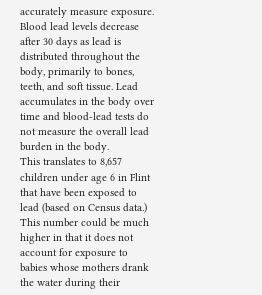accurately measure exposure. Blood lead levels decrease after 30 days as lead is distributed throughout the body, primarily to bones, teeth, and soft tissue. Lead accumulates in the body over time and blood-lead tests do not measure the overall lead burden in the body.
This translates to 8,657 children under age 6 in Flint that have been exposed to lead (based on Census data.) This number could be much higher in that it does not account for exposure to babies whose mothers drank the water during their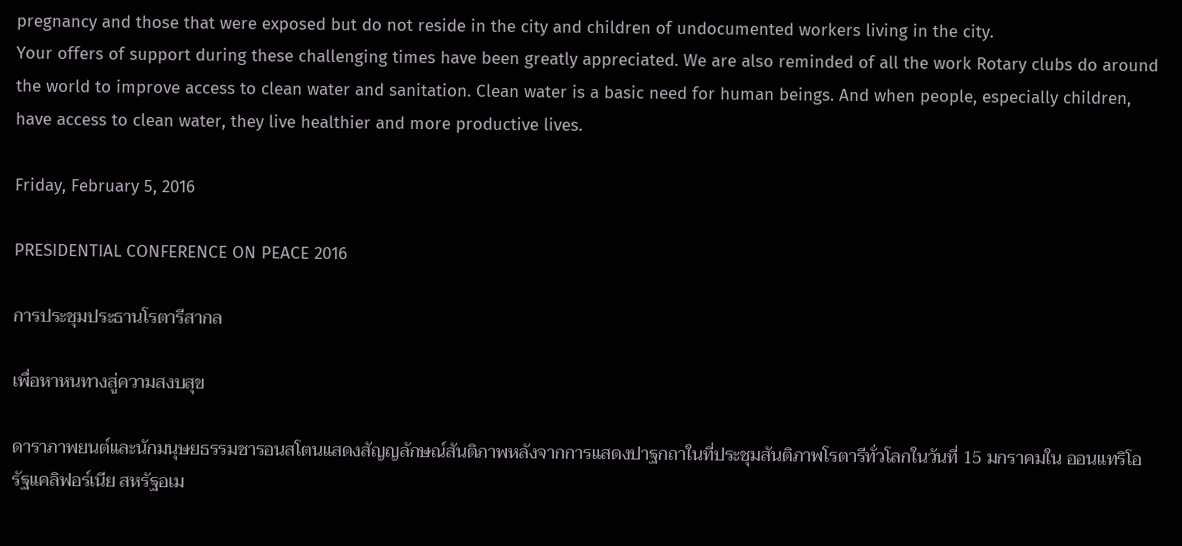pregnancy and those that were exposed but do not reside in the city and children of undocumented workers living in the city.
Your offers of support during these challenging times have been greatly appreciated. We are also reminded of all the work Rotary clubs do around the world to improve access to clean water and sanitation. Clean water is a basic need for human beings. And when people, especially children, have access to clean water, they live healthier and more productive lives.

Friday, February 5, 2016

PRESIDENTIAL CONFERENCE ON PEACE 2016

การประชุมประธานโรตารีสากล

เพื่อหาหนทางสู่ความสงบสุข

ดาราภาพยนต์และนักมนุษยธรรมชารอนสโตนแสดงสัญญลักษณ์สันติภาพหลังจากการแสดงปาฐกถาในที่ประชุมสันติภาพโรตารีทั่วโลกในวันที่ 15 มกราคมใน ออนแทริโอ รัฐแคลิฟอร์เนีย สหรัฐอเม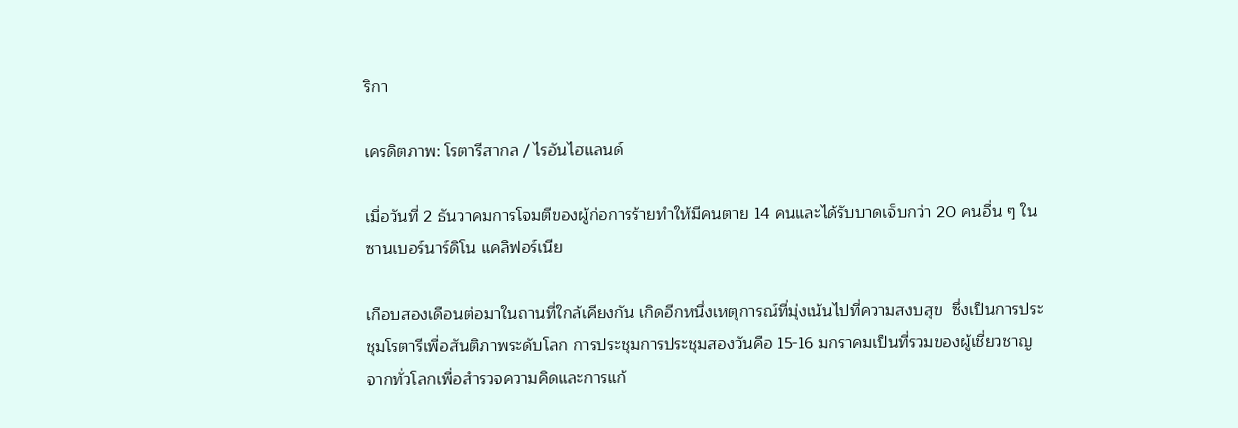ริกา

เครดิตภาพ: โรตารีสากล / ไรอันไฮแลนด์

เมื่อวันที่ 2 ธันวาคมการโจมตีของผู้ก่อการร้ายทำให้มีคนตาย 14 คนและได้รับบาดเจ็บกว่า 20 คนอื่น ๆ ในซานเบอร์นาร์ดิโน แคลิฟอร์เนีย

เกือบสองเดือนต่อมาในถานที่ใกล้เคียงกัน เกิดอีกหนึ่งเหตุการณ์ที่มุ่งเน้นไปที่ความสงบสุข  ซึ่งเป็นการประชุมโรตารีเพื่อสันติภาพระดับโลก การประชุมการประชุมสองวันคือ 15-16 มกราคมเป็นที่รวมของผู้เชี่ยวชาญจากทั่วโลกเพื่อสำรวจความคิดและการแก้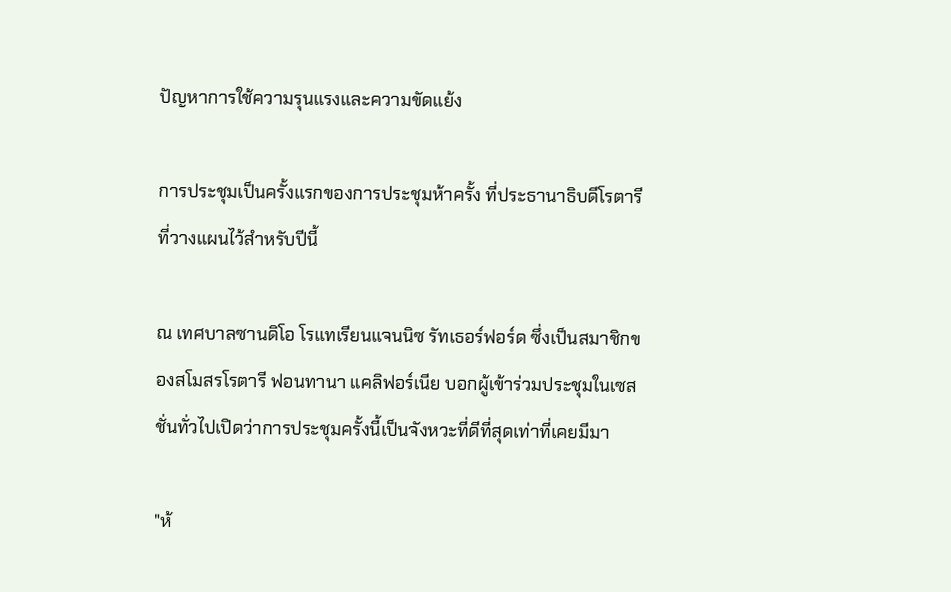ปัญหาการใช้ความรุนแรงและความขัดแย้ง

การประชุมเป็นครั้งแรกของการประชุมห้าครั้ง ที่ประธานาธิบดีโรตารีที่วางแผนไว้สำหรับปีนี้

ณ เทศบาลซานดิโอ โรแทเรียนแจนนิซ รัทเธอร์ฟอร์ด ซึ่งเป็นสมาชิกของสโมสรโรตารี ฟอนทานา แคลิฟอร์เนีย บอกผู้เข้าร่วมประชุมในเซสชั่นทั่วไปเปิดว่าการประชุมครั้งนี้เป็นจังหวะที่ดีที่สุดเท่าที่เคยมีมา

"ห้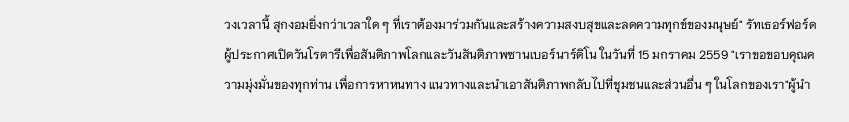วงเวลานี้ สุกงอมยิ่งกว่าเวลาใด ๆ ที่เราต้องมาร่วมกันและสร้างความสงบสุขและลดความทุกข์ของมนุษย์" รัทเธอร์ฟอร์ด ผู้ประกาศเปิดวันโรตารีเพื่อสันติภาพโลกและวันสันติภาพซานเบอร์นาร์ดิโน ในวันที่ 15 มกราคม 2559 "เราขอขอบคุณความมุ่งมั่นของทุกท่าน เพื่อการหาหนทาง แนวทางและนำเอาสันติภาพกลับไปที่ชุมชนและส่วนอื่น ๆ ในโลกของเรา"ผู้นำ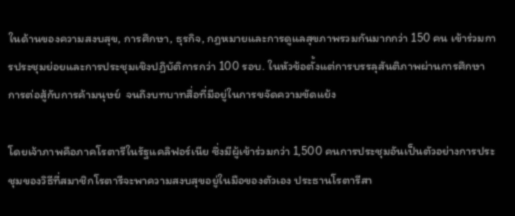ในด้านของความสงบสุข, การศึกษา, ธุรกิจ, กฎหมายและการดูแลสุขภาพรวมกันมากกว่า 150 คน เข้าร่วมการประชุมย่อยและการประชุมเชิงปฏิบัติการกว่า 100 รอบ. ในหัวข้อตั้งแต่การบรรลุสันติภาพผ่านการศึกษา  การต่อสู้กับการค้ามนุษย์  จนถึงบทบาทสื่อที่มีอยู่ในการขจัดความขัดแย้ง

โดยเจ้าภาพคือภาคโรตารีในรัฐแคลิฟอร์เนีย ซึ่งมีผู้เข้าร่วมกว่า 1,500 คนการประชุมอันเป็นตัวอย่างการประชุมของวิธีที่สมาชิกโรตารีจะพาความสงบสุขอยู่ในมือของตัวเอง ประธานโรตารีสา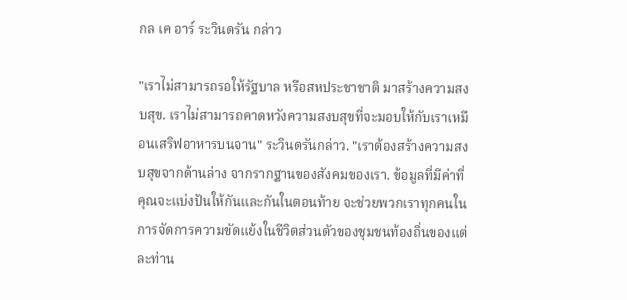กล เค อาร์ ระวินดรัน กล่าว

"เราไม่สามารถรอให้รัฐบาล หรือสหประชาชาติ มาสร้างความสงบสุข. เราไม่สามารถคาดหวังความสงบสุขที่จะมอบให้กับเราเหมือนเสริฟอาหารบนจาน" ระวินดรันกล่าว. "เราต้องสร้างความสงบสุขจากด้านล่าง จากรากฐานของสังคมของเรา. ข้อมูลที่มีค่าที่คุณจะแบ่งปันให้กันและกันในตอนท้าย จะช่วยพวกเราทุกคนในการจัดการความขัดแย้งในชีวิตส่วนตัวของชุมชนท้องถิ่นของแต่ละท่าน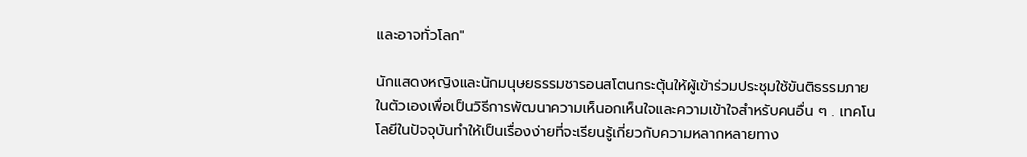และอาจทั่วโลก"

นักแสดงหญิงและนักมนุษยธรรมชารอนสโตนกระตุ้นให้ผู้เข้าร่วมประชุมใช้ขันติธรรมภายในตัวเองเพื่อเป็นวิธีการพัฒนาความเห็นอกเห็นใจและความเข้าใจสำหรับคนอื่น ๆ . เทคโนโลยีในปัจจุบันทำให้เป็นเรื่องง่ายที่จะเรียนรู้เกี่ยวกับความหลากหลายทาง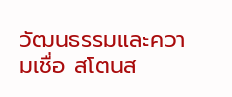วัฒนธรรมและความเชื่อ สโตนส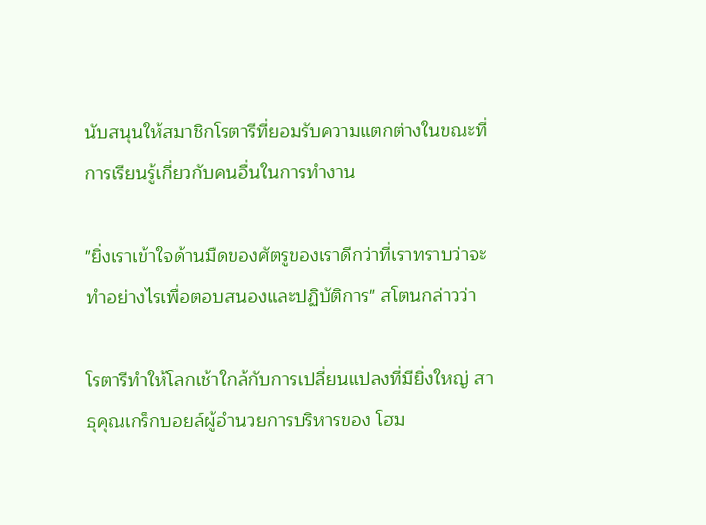นับสนุนให้สมาชิกโรตารีที่ยอมรับความแตกต่างในขณะที่การเรียนรู้เกี่ยวกับคนอื่นในการทำงาน

"ยิ่งเราเข้าใจด้านมืดของศัตรูของเราดีกว่าที่เราทราบว่าจะทำอย่างไรเพื่อตอบสนองและปฏิบัติการ" สโตนกล่าวว่า

โรตารีทำให้โลกเช้าใกล้กับการเปลี่ยนแปลงที่มียิ่งใหญ่ สาธุคุณเกร็กบอยล์ผู้อำนวยการบริหารของ โฮม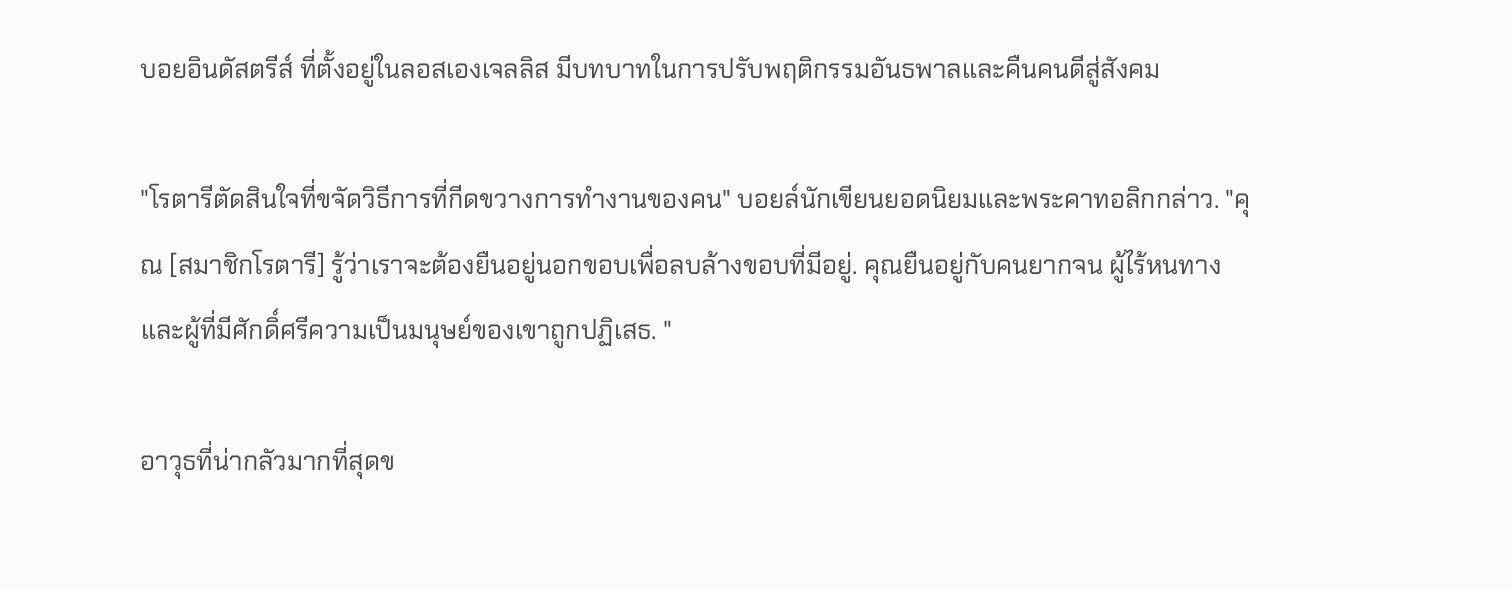บอยอินดัสตรีส์ ที่ตั้งอยู่ในลอสเองเจลลิส มีบทบาทในการปรับพฤติกรรมอันธพาลและคืนคนดีสู่สังคม

"โรตารีตัดสินใจที่ขจัดวิธีการที่กีดขวางการทำงานของคน" บอยล์นักเขียนยอดนิยมและพระคาทอลิกกล่าว. "คุณ [สมาชิกโรตารี] รู้ว่าเราจะต้องยืนอยู่นอกขอบเพื่อลบล้างขอบที่มีอยู่. คุณยืนอยู่กับคนยากจน ผู้ไร้หนทางและผู้ที่มีศักดิ์ศรีความเป็นมนุษย์ของเขาถูกปฏิเสธ. "

อาวุธที่น่ากลัวมากที่สุดข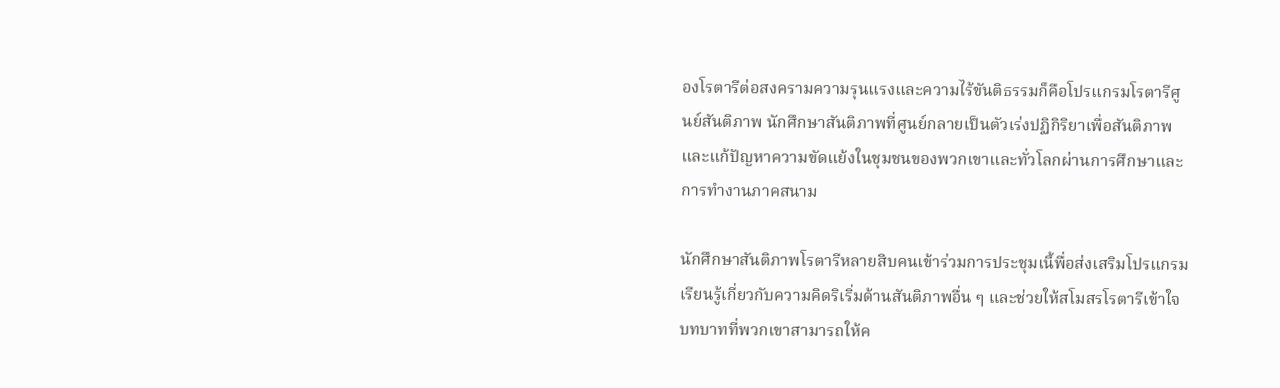องโรตารีต่อสงครามความรุนแรงและความไร้ขันติธรรมก็คือโปรแกรมโรตารีศูนย์สันติภาพ นักศึกษาสันติภาพที่ศูนย์กลายเป็นตัวเร่งปฏิกิริยาเพื่อสันติภาพและแก้ปัญหาความขัดแย้งในชุมชนของพวกเขาและทั่วโลกผ่านการศึกษาและการทำงานภาคสนาม

นักศึกษาสันติภาพโรตารีหลายสิบคนเข้าร่วมการประชุมเนี้พื่อส่งเสริมโปรแกรมเรียนรู้เกี่ยวกับความคิดริเริ่มด้านสันติภาพอื่น ๆ และช่วยให้สโมสรโรตารีเข้าใจบทบาทที่พวกเขาสามารถให้ค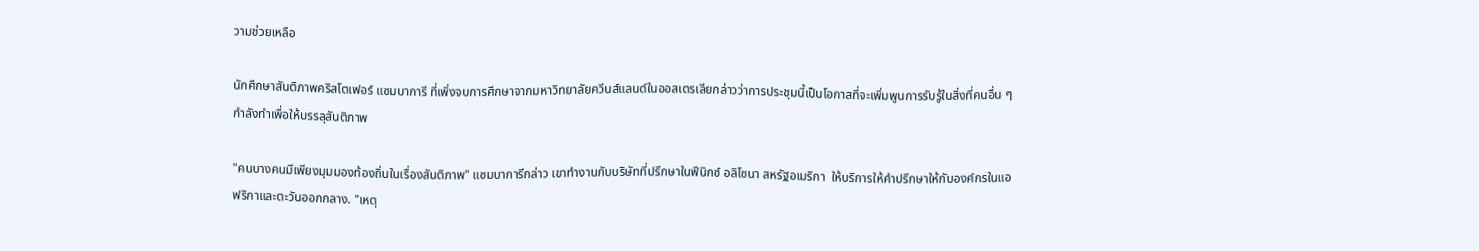วามช่วยเหลือ

นักศึกษาสันติภาพคริสโตเฟอร์ แซมบาการี ที่เพิ่งจบการศึกษาจากมหาวิทยาลัยควีนส์แลนด์ในออสเตรเลียกล่าวว่าการประชุมนี้เป็นโอกาสที่จะเพิ่มพูนการรับรู้ในสิ่งที่คนอื่น ๆ กำลังทำเพื่อให้บรรลุสันติภาพ

"คนบางคนมีเพียงมุมมองท้องถิ่นในเรื่องสันติภาพ" แซมบาการีกล่าว เขาทำงานกับบริษัทที่ปรึกษาในฟีนิกซ์ อลิโซนา สหรัฐอเมริกา  ให้บริการให้คำปรึกษาให้กับองค์กรในแอฟริกาและตะวันออกกลาง. "เหตุ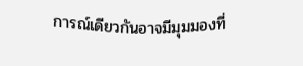การณ์เดียวกันอาจมีมุมมองที่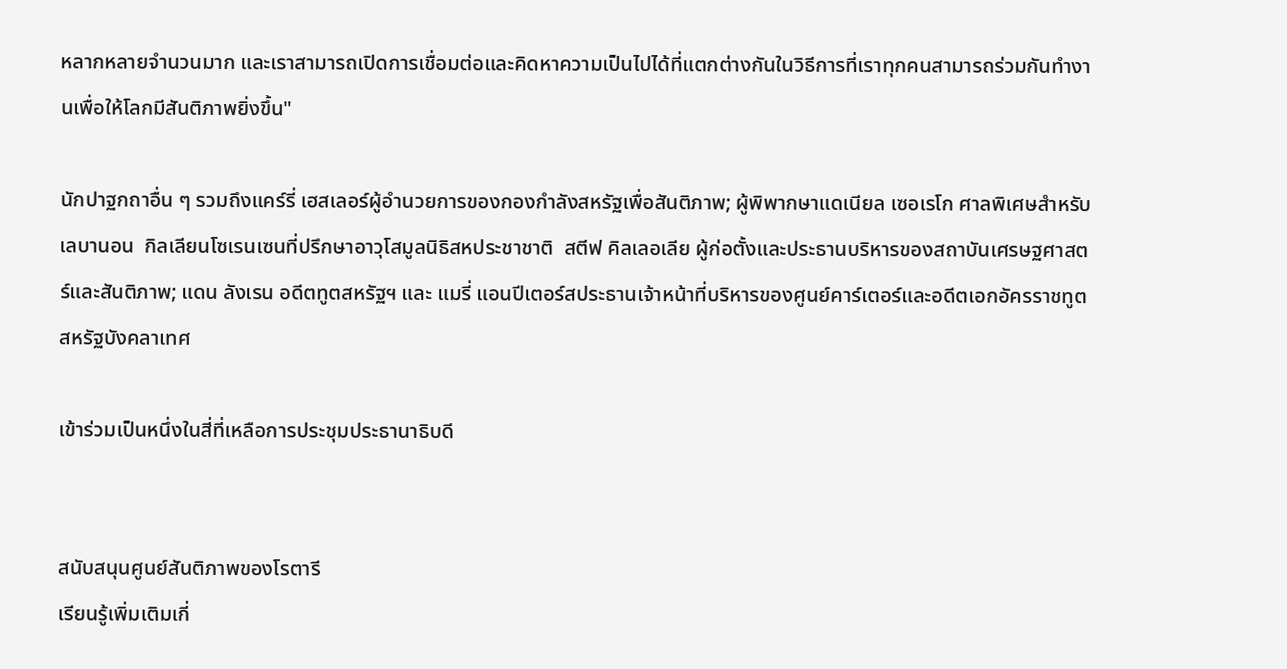หลากหลายจำนวนมาก และเราสามารถเปิดการเชื่อมต่อและคิดหาความเป็นไปได้ที่แตกต่างกันในวิธีการที่เราทุกคนสามารถร่วมกันทำงานเพื่อให้โลกมีสันติภาพยิ่งขึ้น"

นักปาฐกถาอื่น ๆ รวมถึงแคร์รี่ เฮสเลอร์ผู้อำนวยการของกองกำลังสหรัฐเพื่อสันติภาพ; ผู้พิพากษาแดเนียล เซอเรโก ศาลพิเศษสำหรับเลบานอน  กิลเลียนโซเรนเซนที่ปรึกษาอาวุโสมูลนิธิสหประชาชาติ  สตีฟ คิลเลอเลีย ผู้ก่อตั้งและประธานบริหารของสถาบันเศรษฐศาสตร์และสันติภาพ; แดน ลังเรน อดีตทูตสหรัฐฯ และ แมรี่ แอนปีเตอร์สประธานเจ้าหน้าที่บริหารของศูนย์คาร์เตอร์และอดีตเอกอัครราชทูตสหรัฐบังคลาเทศ

เข้าร่วมเป็นหนึ่งในสี่ที่เหลือการประชุมประธานาธิบดี


สนับสนุนศูนย์สันติภาพของโรตารี
เรียนรู้เพิ่มเติมเกี่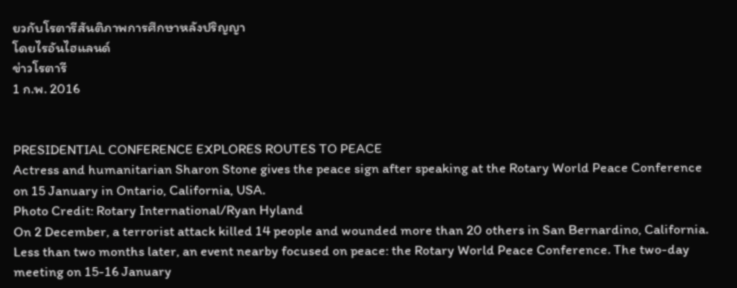ยวกับโรตารีสันติภาพการศึกษาหลังปริญญา
โดยไรอันไฮแลนด์
ข่าวโรตารี
1 ก.พ. 2016


PRESIDENTIAL CONFERENCE EXPLORES ROUTES TO PEACE
Actress and humanitarian Sharon Stone gives the peace sign after speaking at the Rotary World Peace Conference on 15 January in Ontario, California, USA.
Photo Credit: Rotary International/Ryan Hyland
On 2 December, a terrorist attack killed 14 people and wounded more than 20 others in San Bernardino, California.
Less than two months later, an event nearby focused on peace: the Rotary World Peace Conference. The two-day meeting on 15-16 January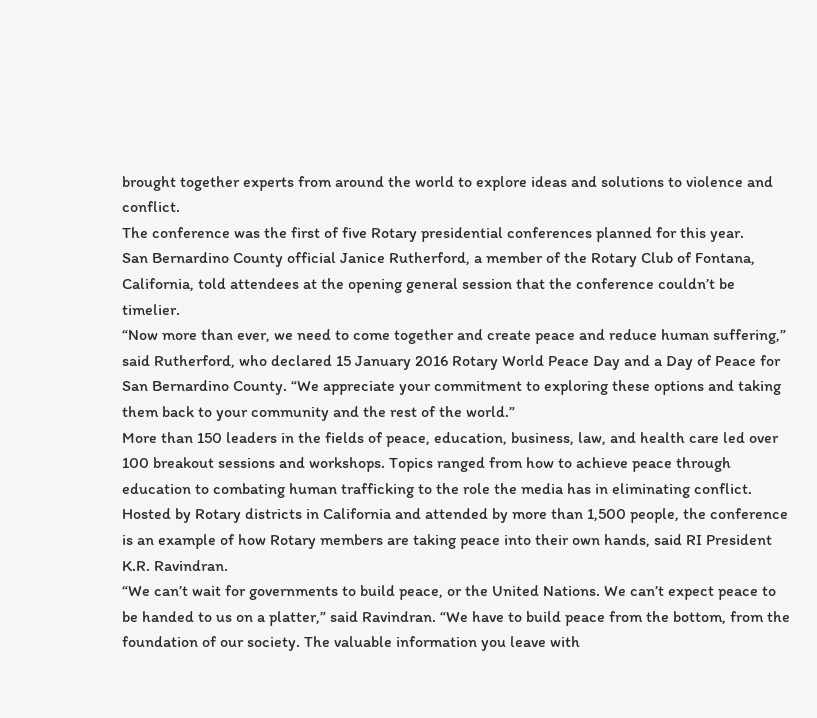brought together experts from around the world to explore ideas and solutions to violence and conflict.
The conference was the first of five Rotary presidential conferences planned for this year.
San Bernardino County official Janice Rutherford, a member of the Rotary Club of Fontana, California, told attendees at the opening general session that the conference couldn’t be timelier.
“Now more than ever, we need to come together and create peace and reduce human suffering,” said Rutherford, who declared 15 January 2016 Rotary World Peace Day and a Day of Peace for San Bernardino County. “We appreciate your commitment to exploring these options and taking them back to your community and the rest of the world.”
More than 150 leaders in the fields of peace, education, business, law, and health care led over 100 breakout sessions and workshops. Topics ranged from how to achieve peace through education to combating human trafficking to the role the media has in eliminating conflict.
Hosted by Rotary districts in California and attended by more than 1,500 people, the conference is an example of how Rotary members are taking peace into their own hands, said RI President K.R. Ravindran.
“We can’t wait for governments to build peace, or the United Nations. We can’t expect peace to be handed to us on a platter,” said Ravindran. “We have to build peace from the bottom, from the foundation of our society. The valuable information you leave with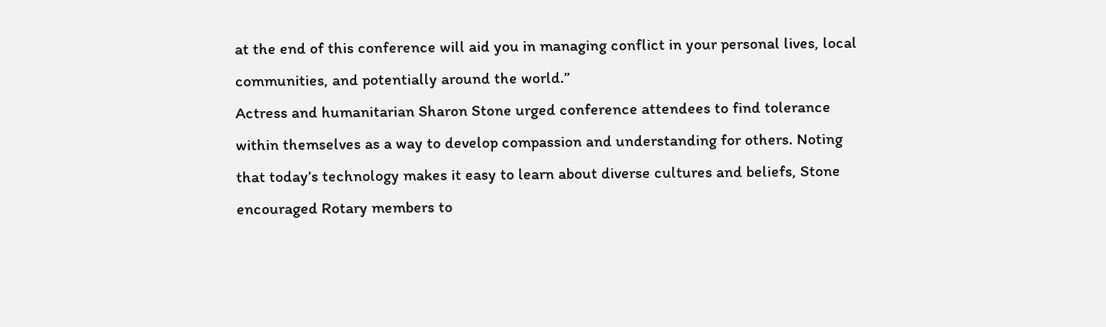at the end of this conference will aid you in managing conflict in your personal lives, local communities, and potentially around the world.”
Actress and humanitarian Sharon Stone urged conference attendees to find tolerance within themselves as a way to develop compassion and understanding for others. Noting that today’s technology makes it easy to learn about diverse cultures and beliefs, Stone encouraged Rotary members to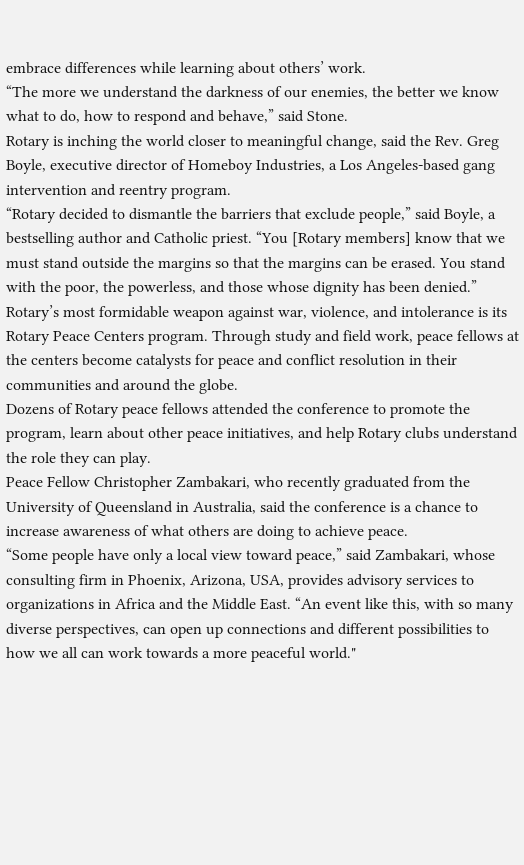embrace differences while learning about others’ work.
“The more we understand the darkness of our enemies, the better we know what to do, how to respond and behave,” said Stone.
Rotary is inching the world closer to meaningful change, said the Rev. Greg Boyle, executive director of Homeboy Industries, a Los Angeles-based gang intervention and reentry program.
“Rotary decided to dismantle the barriers that exclude people,” said Boyle, a bestselling author and Catholic priest. “You [Rotary members] know that we must stand outside the margins so that the margins can be erased. You stand with the poor, the powerless, and those whose dignity has been denied.”
Rotary’s most formidable weapon against war, violence, and intolerance is its Rotary Peace Centers program. Through study and field work, peace fellows at the centers become catalysts for peace and conflict resolution in their communities and around the globe.
Dozens of Rotary peace fellows attended the conference to promote the program, learn about other peace initiatives, and help Rotary clubs understand the role they can play.
Peace Fellow Christopher Zambakari, who recently graduated from the University of Queensland in Australia, said the conference is a chance to increase awareness of what others are doing to achieve peace.
“Some people have only a local view toward peace,” said Zambakari, whose consulting firm in Phoenix, Arizona, USA, provides advisory services to organizations in Africa and the Middle East. “An event like this, with so many diverse perspectives, can open up connections and different possibilities to how we all can work towards a more peaceful world."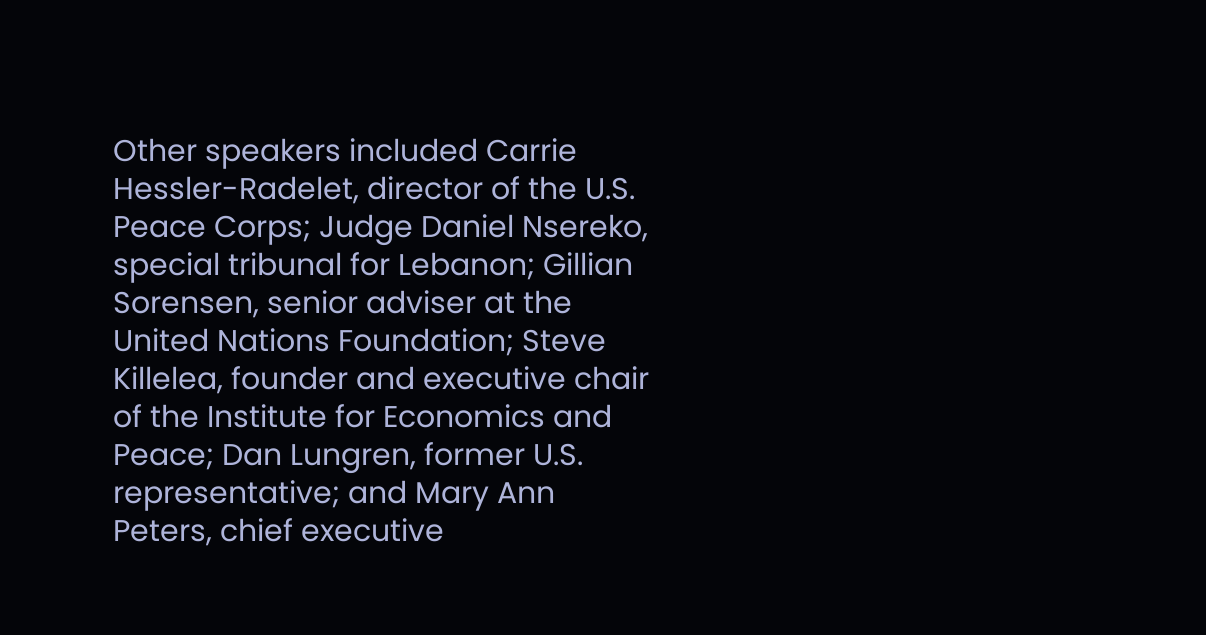Other speakers included Carrie Hessler-Radelet, director of the U.S. Peace Corps; Judge Daniel Nsereko, special tribunal for Lebanon; Gillian Sorensen, senior adviser at the United Nations Foundation; Steve Killelea, founder and executive chair of the Institute for Economics and Peace; Dan Lungren, former U.S. representative; and Mary Ann Peters, chief executive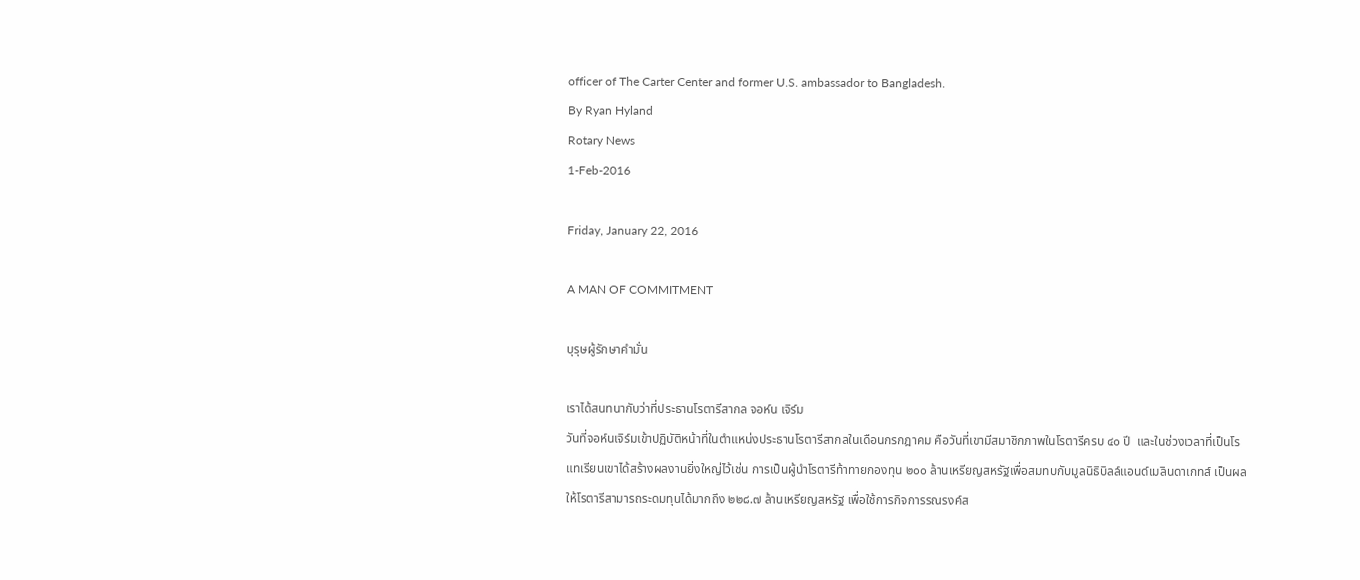officer of The Carter Center and former U.S. ambassador to Bangladesh.
By Ryan Hyland
Rotary News
1-Feb-2016

Friday, January 22, 2016

A MAN OF COMMITMENT

บุรุษผู้รักษาคำมั่น

เราได้สนทนากับว่าที่ประธานโรตารีสากล จอห์น เจิร์ม
วันที่จอห์นเจิร์มเข้าปฏิบัติหน้าที่ในตำแหน่งประธานโรตารีสากลในเดือนกรกฎาคม คือวันที่เขามีสมาชิกภาพในโรตารีครบ ๔๐ ปี  และในช่วงเวลาที่เป็นโรแทเรียนเขาได้สร้างผลงานยิ่งใหญ่ไว้เช่น การเป็นผู้นำโรตารีท้าทายกองทุน ๒๐๐ ล้านเหรียญสหรัฐเพื่อสมทบกับมูลนิธิบิลล์แอนด์เมลินดาเกทส์ เป็นผลให้โรตารีสามารถระดมทุนได้มากถึง ๒๒๘.๗ ล้านเหรียญสหรัฐ เพื่อใช้การกิจการรณรงค์ส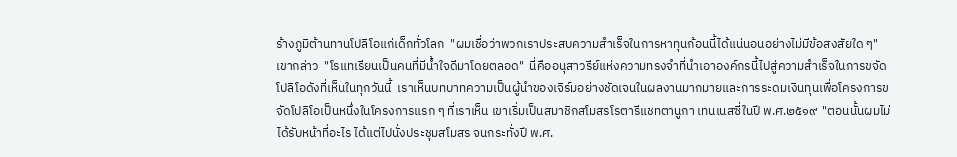ร้างภูมิต้านทานโปลิโอแก่เด็กทั่วโลก  "ผมเชื่อว่าพวกเราประสบความสำเร็จในการหาทุนก้อนนี้ได้แน่นอนอย่างไม่มีข้อสงสัยใด ๆ" เขากล่าว  "โรแทเรียนเป็นคนที่มีน้ำใจดีมาโดยตลอด"  นี่คืออนุสาวรีย์แห่งความทรงจำที่นำเอาองค์กรนี้ไปสู่ความสำเร็จในการขจัดโปลิโอดังที่เห็นในทุกวันนี้  เราเห็นบทบาทความเป็นผู้นำของเจิร์มอย่างชัดเจนในผลงานมากมายและการระดมเงินทุนเพื่อโครงการขจัดโปลิโอเป็นหนึ่งในโครงการแรก ๆ ที่เราเห็น เขาเริ่มเป็นสมาชิกสโมสรโรตารีแชทตานูกา เทนเนสซี่ในปี พ.ศ.๒๕๑๙  "ตอนนั้นผมไม่ได้รับหน้าที่อะไร ได้แต่ไปนั่งประชุมสโมสร จนกระทั่งปี พ.ศ.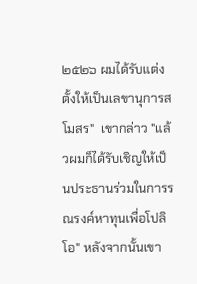๒๕๒๖ ผมได้รับแต่งตั้งให้เป็นเลขานุการสโมสร"  เขากล่าว "แล้วผมก็ได้รับเชิญให้เป็นประธานร่วมในการรณรงค์หาทุนเพื่อโปลิโอ" หลังจากนั้นเขา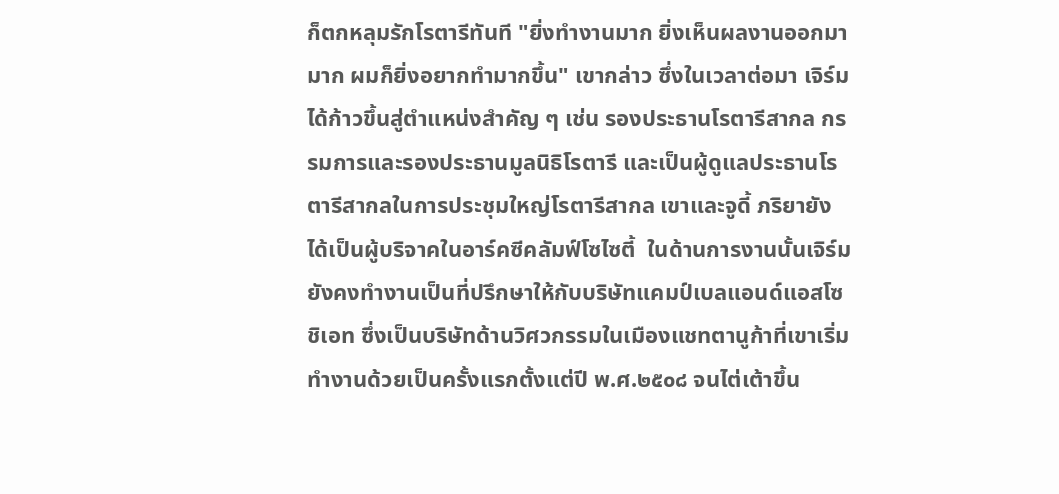ก็ตกหลุมรักโรตารีทันที "ยิ่งทำงานมาก ยิ่งเห็นผลงานออกมามาก ผมก็ยิ่งอยากทำมากขึ้น" เขากล่าว ซึ่งในเวลาต่อมา เจิร์มได้ก้าวขึ้นสู่ตำแหน่งสำคัญ ๆ เช่น รองประธานโรตารีสากล กรรมการและรองประธานมูลนิธิโรตารี และเป็นผู้ดูแลประธานโรตารีสากลในการประชุมใหญ่โรตารีสากล เขาและจูดี้ ภริยายังได้เป็นผู้บริจาคในอาร์คซีคลัมฟ์โซไซตี้  ในด้านการงานนั้นเจิร์มยังคงทำงานเป็นที่ปรึกษาให้กับบริษัทแคมป์เบลแอนด์แอสโซชิเอท ซึ่งเป็นบริษัทด้านวิศวกรรมในเมืองแชทตานูก้าที่เขาเริ่มทำงานด้วยเป็นครั้งแรกตั้งแต่ปี พ.ศ.๒๕๐๘ จนไต่เต้าขึ้น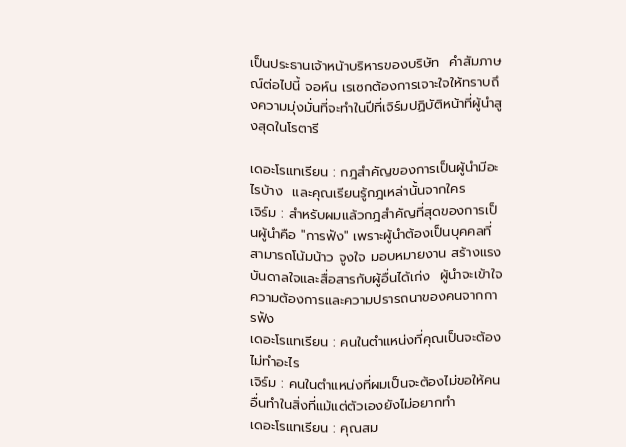เป็นประธานเจ้าหน้าบริหารของบริษัท  คำสัมภาษณ์ต่อไปนี้ จอห์น เรเซกต้องการเจาะใจให้ทราบถึงความมุ่งมั่นที่จะทำในปีที่เจิร์มปฏิบัติหน้าที่ผู้นำสูงสุดในโรตารี

เดอะโรแทเรียน : กฎสำคัญของการเป็นผู้นำมีอะไรบ้าง  และคุณเรียนรู้กฎเหล่านั้นจากใคร
เจิร์ม : สำหรับผมแล้วกฎสำคัญที่สุดของการเป็นผู้นำคือ "การฟัง" เพราะผู้นำต้องเป็นบุคคลที่สามารถโน้มน้าว จูงใจ มอบหมายงาน สร้างแรงบันดาลใจและสื่อสารกับผู้อื่นได้เก่ง  ผู้นำจะเข้าใจความต้องการและความปรารถนาของคนจากการฟัง
เดอะโรแทเรียน : คนในตำแหน่งที่คุณเป็นจะต้องไม่ทำอะไร
เจิร์ม : คนในตำแหน่งที่ผมเป็นจะต้องไม่ขอให้คนอื่นทำในสิ่งที่แม้แต่ตัวเองยังไม่อยากทำ
เดอะโรแทเรียน : คุณสม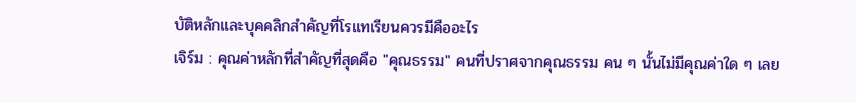บัติหลักและบุคคลิกสำคัญที่โรแทเรียนควรมีคืออะไร
เจิร์ม : คุณค่าหลักที่สำคัญที่สุดคือ "คุณธรรม" คนที่ปราศจากคุณธรรม คน ๆ นั้นไม่มีคุณค่าใด ๆ เลย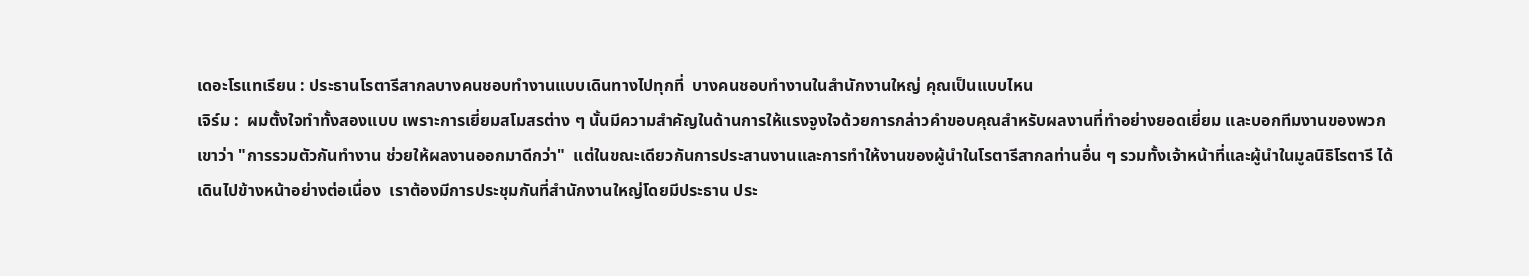เดอะโรแทเรียน : ประธานโรตารีสากลบางคนชอบทำงานแบบเดินทางไปทุกที่  บางคนชอบทำงานในสำนักงานใหญ่ คุณเป็นแบบไหน
เจิร์ม :  ผมตั้งใจทำทั้งสองแบบ เพราะการเยี่ยมสโมสรต่าง ๆ นั้นมีความสำคัญในด้านการให้แรงจูงใจด้วยการกล่าวคำขอบคุณสำหรับผลงานที่ทำอย่างยอดเยี่ยม และบอกทีมงานของพวกเขาว่า "การรวมตัวกันทำงาน ช่วยให้ผลงานออกมาดีกว่า"  แต่ในขณะเดียวกันการประสานงานและการทำให้งานของผู้นำในโรตารีสากลท่านอื่น ๆ รวมทั้งเจ้าหน้าที่และผู้นำในมูลนิธิโรตารี ได้เดินไปข้างหน้าอย่างต่อเนื่อง  เราต้องมีการประชุมกันที่สำนักงานใหญ่โดยมีประธาน ประ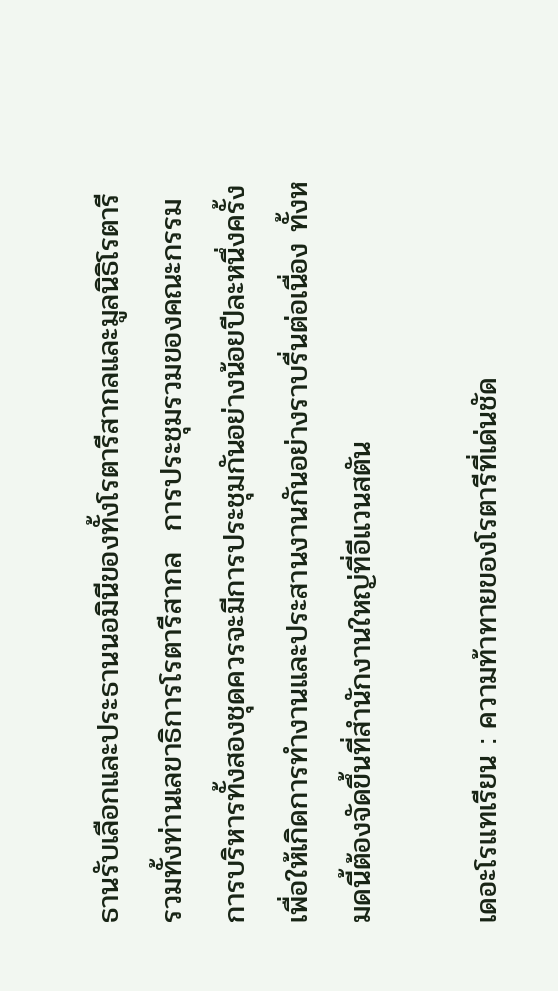ธานรับเลือกและประธานนอมินีของทั้งโรตารีสากลและมูลนิธิโรตารี รวมทั้งท่านเลขาธิการโรตารีสากล  การประชุมรวมของคณะกรรมการบริหารทั้งสองชุดควรจะมีการประชุมกันอย่างน้อยปีละหนึ่งครั้งเพื่อให้เกิดการทำงานและประสานงานกันอย่างราบรื่นต่อเนื่อง ทั้งหมดนี้ต้องจัดขึ้นที่สำนักงานใหญ่ที่อีแวนสตัน

เดอะโรแทเรียน : ความท้าทายของโรตารีที่เด่นชัด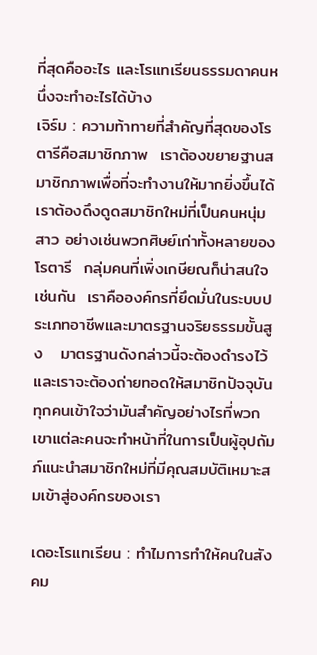ที่สุดคืออะไร และโรแทเรียนธรรมดาคนหนึ่งจะทำอะไรได้บ้าง
เจิร์ม : ความท้าทายที่สำคัญที่สุดของโรตารีคือสมาชิกภาพ  เราต้องขยายฐานสมาชิกภาพเพื่อที่จะทำงานให้มากยิ่งขึ้นได้  เราต้องดึงดูดสมาชิกใหม่ที่เป็นคนหนุ่มสาว อย่างเช่นพวกศิษย์เก่าทั้งหลายของโรตารี  กลุ่มคนที่เพิ่งเกษียณก็น่าสนใจเช่นกัน  เราคือองค์กรที่ยึดมั่นในระบบประเภทอาชีพและมาตรฐานจริยธรรมขั้นสูง   มาตรฐานดังกล่าวนี้จะต้องดำรงไว้และเราจะต้องถ่ายทอดให้สมาชิกปัจจุบันทุกคนเข้าใจว่ามันสำคัญอย่างไรที่พวกเขาแต่ละคนจะทำหน้าที่ในการเป็นผู้อุปถัมภ์แนะนำสมาชิกใหม่ที่มีคุณสมบัติเหมาะสมเข้าสู่องค์กรของเรา

เดอะโรแทเรียน : ทำไมการทำให้คนในสังคม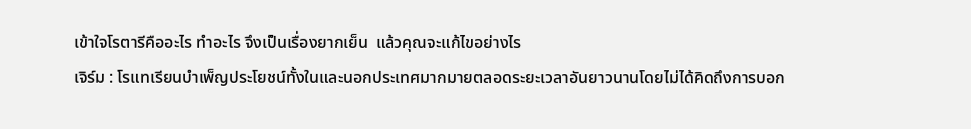เข้าใจโรตารีคืออะไร ทำอะไร จึงเป็นเรื่องยากเย็น  แล้วคุณจะแก้ไขอย่างไร
เจิร์ม : โรแทเรียนบำเพ็ญประโยชน์ทั้งในและนอกประเทศมากมายตลอดระยะเวลาอันยาวนานโดยไม่ได้คิดถึงการบอก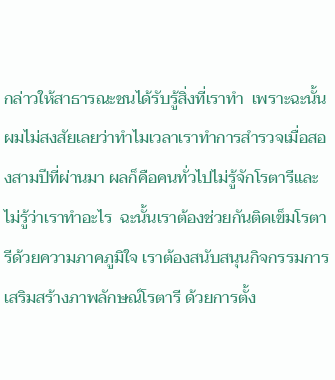กล่าวให้สาธารณะชนได้รับรู้สิ่งที่เราทำ  เพราะฉะนั้นผมไม่สงสัยเลยว่าทำไมเวลาเราทำการสำรวจเมื่อสองสามปีที่ผ่านมา ผลก็คือคนทั่วไปไม่รู้จักโรตารีและไม่รู้ว่าเราทำอะไร  ฉะนั้นเราต้องช่วยกันติดเข็มโรตารีด้วยความภาคภูมิใจ เราต้องสนับสนุนกิจกรรมการเสริมสร้างภาพลักษณ์โรตารี ด้วยการตั้ง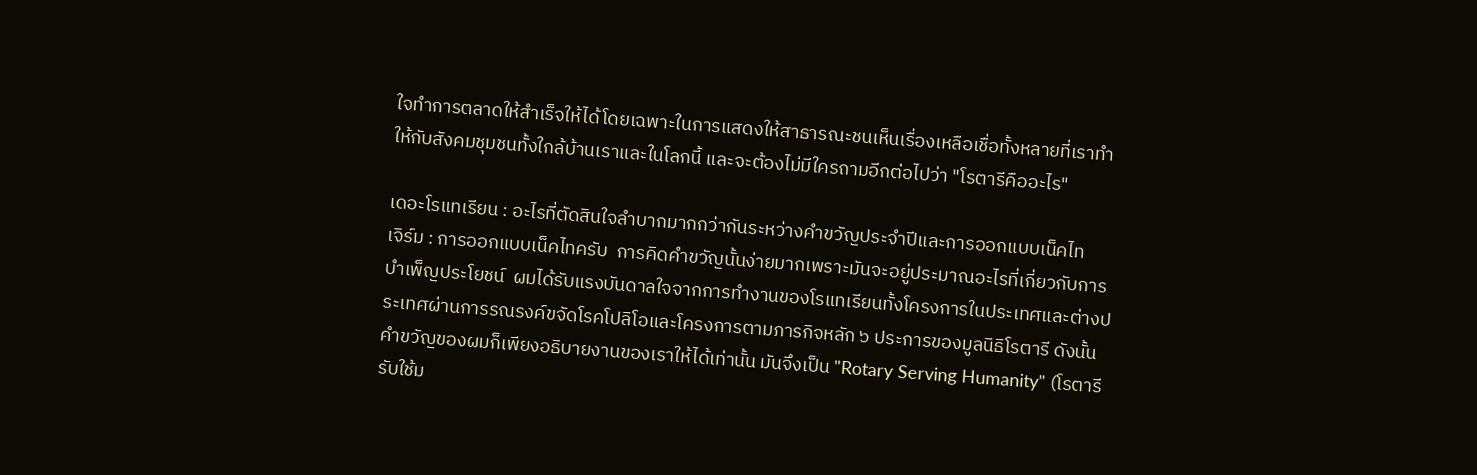ใจทำการตลาดให้สำเร็จให้ได้โดยเฉพาะในการแสดงให้สาธารณะชนเห็นเรื่องเหลือเชื่อทั้งหลายที่เราทำให้กับสังคมชุมชนทั้งใกล้บ้านเราและในโลกนี้ และจะต้องไม่มีใครถามอีกต่อไปว่า "โรตารีคืออะไร"

เดอะโรแทเรียน : อะไรที่ตัดสินใจลำบากมากกว่ากันระหว่างคำขวัญประจำปีและการออกแบบเน็คไท
เจิร์ม : การออกแบบเน็คไทครับ  การคิดคำขวัญนั้นง่ายมากเพราะมันจะอยู่ประมาณอะไรที่เกี่ยวกับการบำเพ็ญประโยชน์  ผมได้รับแรงบันดาลใจจากการทำงานของโรแทเรียนทั้งโครงการในประเทศและต่างประเทศผ่านการรณรงค์ขจัดโรคโปลิโอและโครงการตามภารกิจหลัก ๖ ประการของมูลนิธิโรตารี ดังนั้นคำขวัญของผมก็เพียงอธิบายงานของเราให้ได้เท่านั้น มันจึงเป็น "Rotary Serving Humanity" (โรตารีรับใช้ม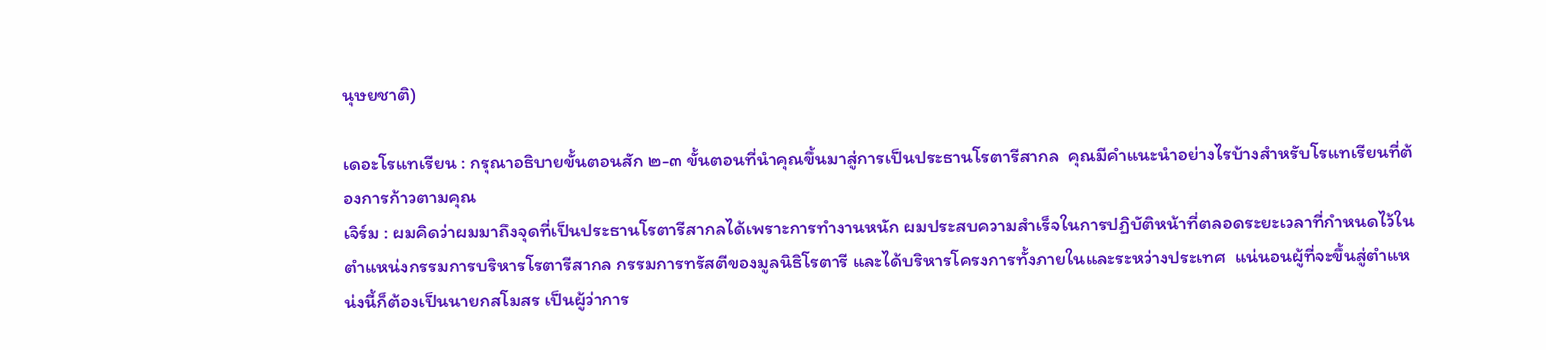นุษยชาติ)

เดอะโรแทเรียน : กรุณาอธิบายขั้นตอนสัก ๒-๓ ขั้นตอนที่นำคุณขึ้นมาสู่การเป็นประธานโรตารีสากล  คุณมีคำแนะนำอย่างไรบ้างสำหรับโรแทเรียนที่ต้องการก้าวตามคุณ
เจิร์ม : ผมคิดว่าผมมาถึงจุดที่เป็นประธานโรตารีสากลได้เพราะการทำงานหนัก ผมประสบความสำเร็จในการปฏิบัติหน้าที่ตลอดระยะเวลาที่กำหนดไว้ในตำแหน่งกรรมการบริหารโรตารีสากล กรรมการทรัสตีของมูลนิธิโรตารี และได้บริหารโครงการทั้งภายในและระหว่างประเทศ  แน่นอนผู้ที่จะขึ้นสู่ตำแหน่งนี้ก็ต้องเป็นนายกสโมสร เป็นผู้ว่าการ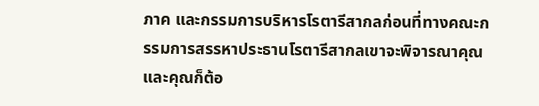ภาค และกรรมการบริหารโรตารีสากลก่อนที่ทางคณะกรรมการสรรหาประธานโรตารีสากลเขาจะพิจารณาคุณ และคุณก็ต้อ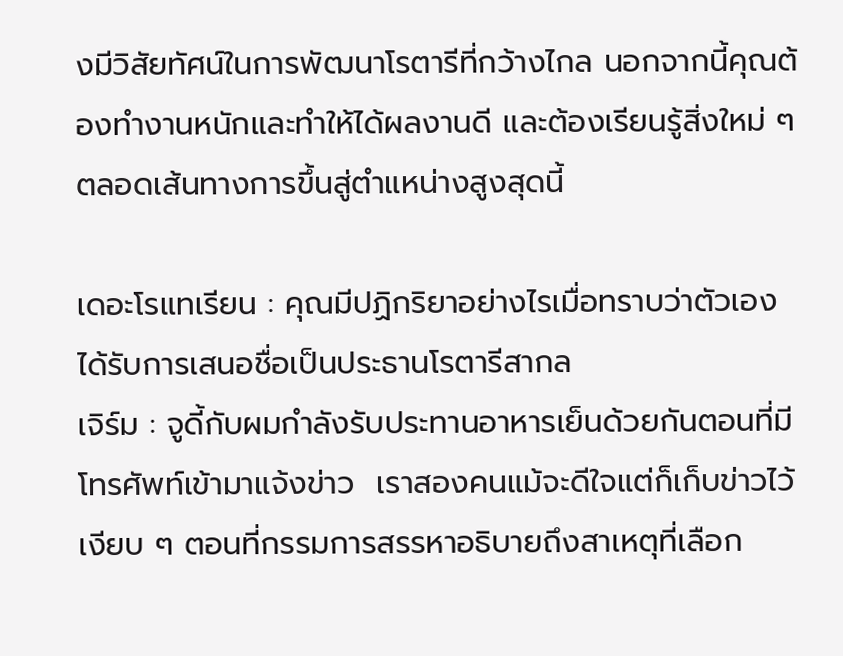งมีวิสัยทัศน์ในการพัฒนาโรตารีที่กว้างไกล นอกจากนี้คุณต้องทำงานหนักและทำให้ได้ผลงานดี และต้องเรียนรู้สิ่งใหม่ ๆ ตลอดเส้นทางการขึ้นสู่ตำแหน่างสูงสุดนี้

เดอะโรแทเรียน : คุณมีปฏิกริยาอย่างไรเมื่อทราบว่าตัวเองได้รับการเสนอชื่อเป็นประธานโรตารีสากล
เจิร์ม : จูดี้กับผมกำลังรับประทานอาหารเย็นด้วยกันตอนที่มีโทรศัพท์เข้ามาแจ้งข่าว  เราสองคนแม้จะดีใจแต่ก็เก็บข่าวไว้เงียบ ๆ ตอนที่กรรมการสรรหาอธิบายถึงสาเหตุที่เลือก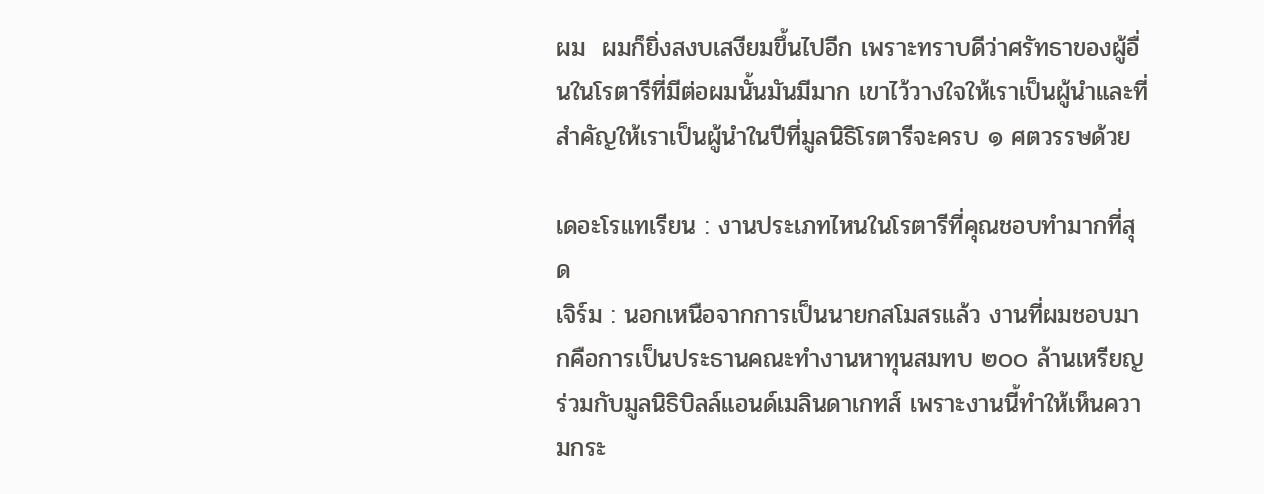ผม  ผมก็ยิ่งสงบเสงียมขึ้นไปอีก เพราะทราบดีว่าศรัทธาของผู้อื่นในโรตารีที่มีต่อผมนั้นมันมีมาก เขาไว้วางใจให้เราเป็นผู้นำและที่สำคัญให้เราเป็นผู้นำในปีที่มูลนิธิโรตารีจะครบ ๑ ศตวรรษด้วย

เดอะโรแทเรียน : งานประเภทไหนในโรตารีที่คุณชอบทำมากที่สุด
เจิร์ม : นอกเหนือจากการเป็นนายกสโมสรแล้ว งานที่ผมชอบมากคือการเป็นประธานคณะทำงานหาทุนสมทบ ๒๐๐ ล้านเหรียญร่วมกับมูลนิธิบิลล์แอนด์เมลินดาเกทส์ เพราะงานนี้ทำให้เห็นความกระ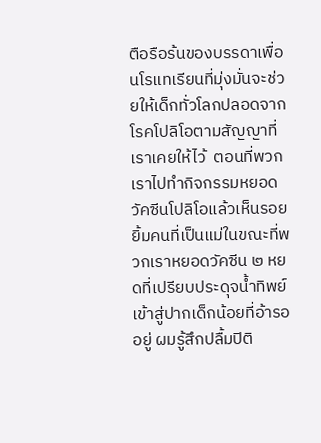ตือรือร้นของบรรดาเพื่อนโรแทเรียนที่มุ่งมั่นจะช่วยให้เด็กทั่วโลกปลอดจากโรคโปลิโอตามสัญญาที่เราเคยให้ไว้  ตอนที่พวกเราไปทำกิจกรรมหยอดวัคซีนโปลิโอแล้วเห็นรอยยิ้มคนที่เป็นแม่ในขณะที่พวกเราหยอดวัคซีน ๒ หยดที่เปรียบประดุจน้ำทิพย์เข้าสู่ปากเด็กน้อยที่อ้ารออยู่ ผมรู้สึกปลื้มปิติ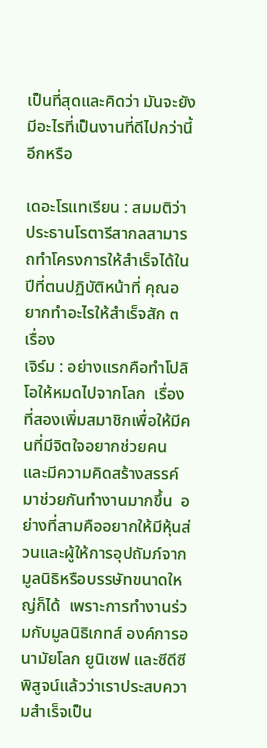เป็นที่สุดและคิดว่า มันจะยังมีอะไรที่เป็นงานที่ดีไปกว่านี้อีกหรือ

เดอะโรแทเรียน : สมมติว่าประธานโรตารีสากลสามารถทำโครงการให้สำเร็จได้ในปีที่ตนปฏิบัติหน้าที่ คุณอยากทำอะไรให้สำเร็จสัก ๓ เรื่อง
เจิร์ม : อย่างแรกคือทำโปลิโอให้หมดไปจากโลก  เรื่องที่สองเพิ่มสมาชิกเพื่อให้มีคนที่มีจิตใจอยากช่วยคน และมีความคิดสร้างสรรค์มาช่วยกันทำงานมากขึ้น  อย่างที่สามคืออยากให้มีหุ้นส่วนและผู้ให้การอุปถัมภ์จากมูลนิธิหรือบรรษัทขนาดใหญ่ก็ได้  เพราะการทำงานร่วมกับมูลนิธิเกทส์ องค์การอนามัยโลก ยูนิเซฟ และซีดีซี พิสูจน์แล้วว่าเราประสบความสำเร็จเป็น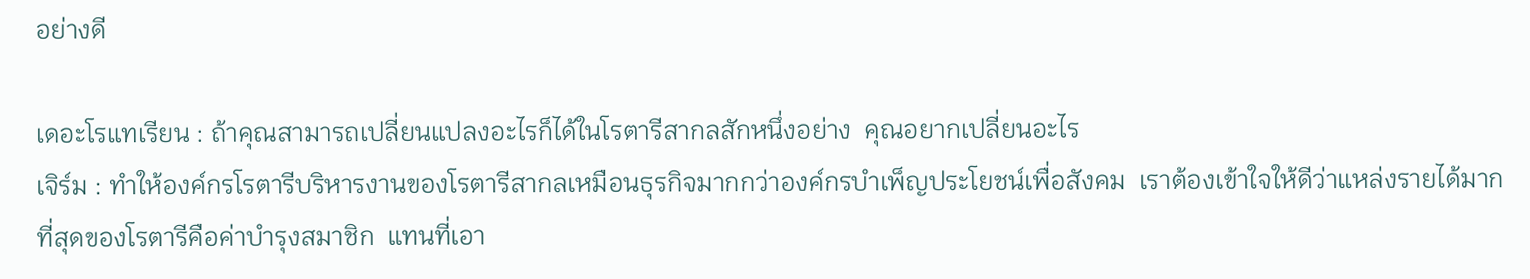อย่างดี

เดอะโรแทเรียน : ถ้าคุณสามารถเปลี่ยนแปลงอะไรก็ได้ในโรตารีสากลสักหนึ่งอย่าง  คุณอยากเปลี่ยนอะไร
เจิร์ม : ทำให้องค์กรโรตารีบริหารงานของโรตารีสากลเหมือนธุรกิจมากกว่าองค์กรบำเพ็ญประโยชน์เพื่อสังคม  เราต้องเข้าใจให้ดีว่าแหล่งรายได้มากที่สุดของโรตารีคือค่าบำรุงสมาชิก  แทนที่เอา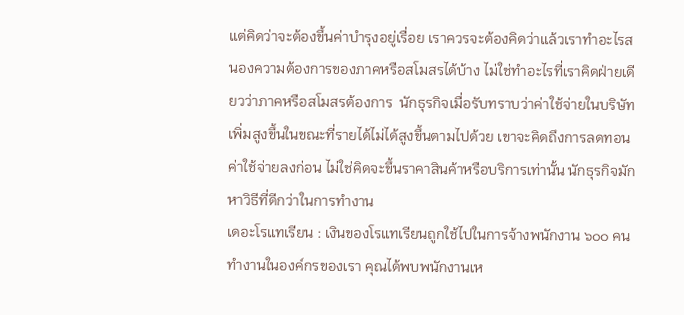แต่คิดว่าจะต้องขึ้นค่าบำรุงอยู่เรื่อย เราควรจะต้องคิดว่าแล้วเราทำอะไรสนองความต้องการของภาคหรือสโมสรได้บ้าง ไม่ใช่ทำอะไรที่เราคิดฝ่ายเดียวว่าภาคหรือสโมสรต้องการ  นักธุรกิจเมื่อรับทราบว่าค่าใช้จ่ายในบริษัทเพิ่มสูงขึ้นในขณะที่รายได้ไม่ได้สูงขึ้นตามไปด้วย เขาจะคิดถึงการลดทอนค่าใช้จ่ายลงก่อน ไม่ใช่คิดจะขึ้นราคาสินค้าหรือบริการเท่านั้น นักธุรกิจมักหาวิธีที่ดีกว่าในการทำงาน
เดอะโรแทเรียน : เงินของโรแทเรียนถูกใช้ไปในการจ้างพนักงาน ๖๐๐ คนทำงานในองค์กรของเรา คุณได้พบพนักงานเห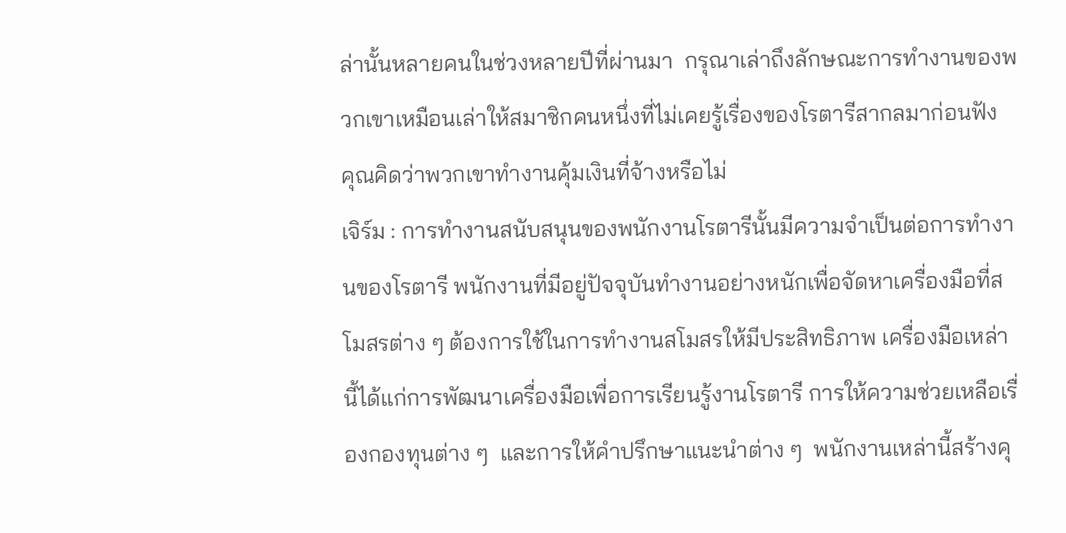ล่านั้นหลายคนในช่วงหลายปีที่ผ่านมา  กรุณาเล่าถึงลักษณะการทำงานของพวกเขาเหมือนเล่าให้สมาชิกคนหนึ่งที่ไม่เคยรู้เรื่องของโรตารีสากลมาก่อนฟัง  คุณคิดว่าพวกเขาทำงานคุ้มเงินที่จ้างหรือไม่
เจิร์ม : การทำงานสนับสนุนของพนักงานโรตารีนั้นมีความจำเป็นต่อการทำงานของโรตารี พนักงานที่มีอยู่ปัจจุบันทำงานอย่างหนักเพื่อจัดหาเครื่องมือที่สโมสรต่าง ๆ ต้องการใช้ในการทำงานสโมสรให้มีประสิทธิภาพ เครื่องมือเหล่านี้ได้แก่การพัฒนาเครื่องมือเพื่อการเรียนรู้งานโรตารี การให้ความช่วยเหลือเรื่องกองทุนต่าง ๆ  และการให้คำปรึกษาแนะนำต่าง ๆ  พนักงานเหล่านี้สร้างคุ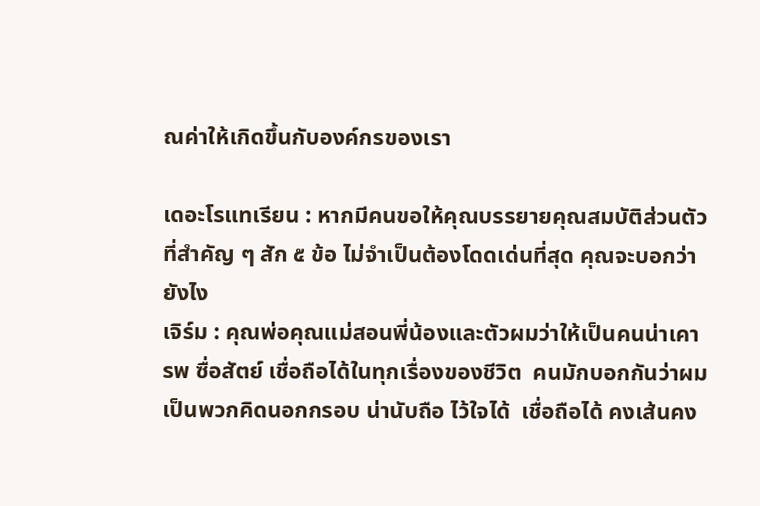ณค่าให้เกิดขึ้นกับองค์กรของเรา

เดอะโรแทเรียน : หากมีคนขอให้คุณบรรยายคุณสมบัติส่วนตัวที่สำคัญ ๆ สัก ๕ ข้อ ไม่จำเป็นต้องโดดเด่นที่สุด คุณจะบอกว่ายังไง
เจิร์ม : คุณพ่อคุณแม่สอนพี่น้องและตัวผมว่าให้เป็นคนน่าเคารพ ซื่อสัตย์ เชื่อถือได้ในทุกเรื่องของชีวิต  คนมักบอกกันว่าผมเป็นพวกคิดนอกกรอบ น่านับถือ ไว้ใจได้  เชื่อถือได้ คงเส้นคง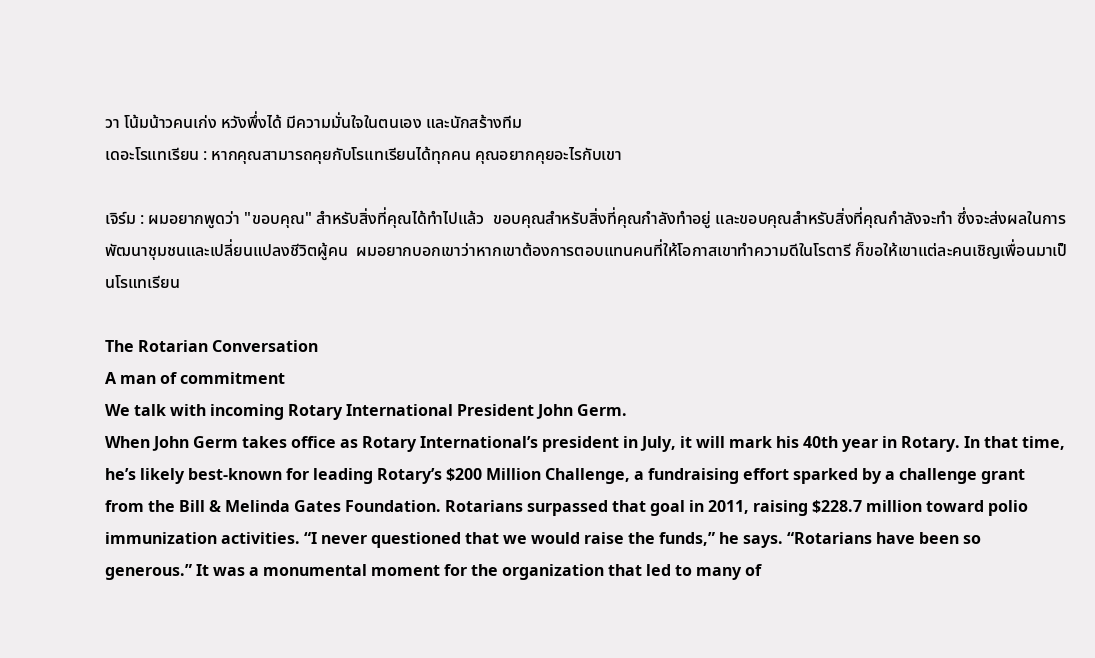วา โน้มน้าวคนเก่ง หวังพึ่งได้ มีความมั่นใจในตนเอง และนักสร้างทีม
เดอะโรแทเรียน : หากคุณสามารถคุยกับโรแทเรียนได้ทุกคน คุณอยากคุยอะไรกับเขา

เจิร์ม : ผมอยากพูดว่า "ขอบคุณ" สำหรับสิ่งที่คุณได้ทำไปแล้ว  ขอบคุณสำหรับสิ่งที่คุณกำลังทำอยู่ และขอบคุณสำหรับสิ่งที่คุณกำลังจะทำ ซึ่งจะส่งผลในการพัฒนาชุมชนและเปลี่ยนแปลงชีวิตผู้คน  ผมอยากบอกเขาว่าหากเขาต้องการตอบแทนคนที่ให้โอกาสเขาทำความดีในโรตารี ก็ขอให้เขาแต่ละคนเชิญเพื่อนมาเป็นโรแทเรียน

The Rotarian Conversation
A man of commitment
We talk with incoming Rotary International President John Germ.
When John Germ takes office as Rotary International’s president in July, it will mark his 40th year in Rotary. In that time, he’s likely best-known for leading Rotary’s $200 Million Challenge, a fundraising effort sparked by a challenge grant from the Bill & Melinda Gates Foundation. Rotarians surpassed that goal in 2011, raising $228.7 million toward polio immunization activities. “I never questioned that we would raise the funds,” he says. “Rotarians have been so generous.” It was a monumental moment for the organization that led to many of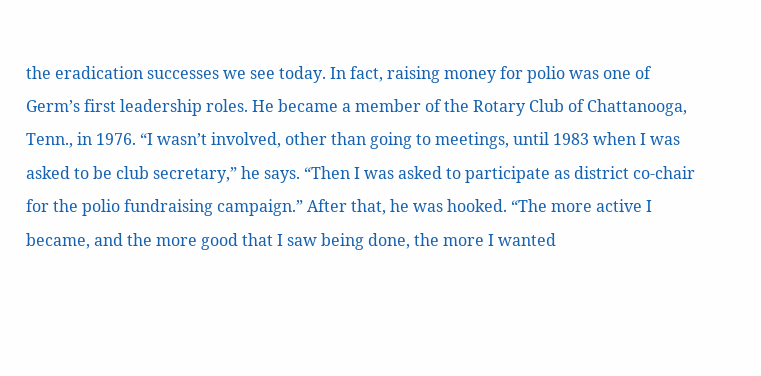the eradication successes we see today. In fact, raising money for polio was one of Germ’s first leadership roles. He became a member of the Rotary Club of Chattanooga, Tenn., in 1976. “I wasn’t involved, other than going to meetings, until 1983 when I was asked to be club secretary,” he says. “Then I was asked to participate as district co-chair for the polio fundraising campaign.” After that, he was hooked. “The more active I became, and the more good that I saw being done, the more I wanted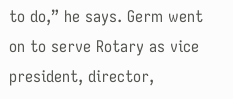to do,” he says. Germ went on to serve Rotary as vice president, director,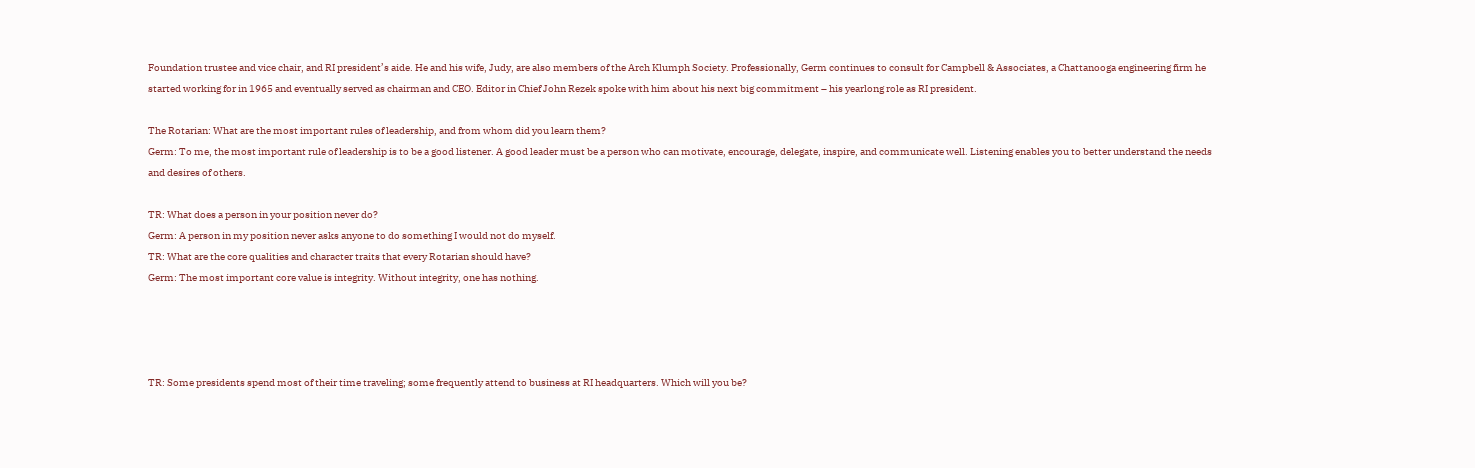Foundation trustee and vice chair, and RI president’s aide. He and his wife, Judy, are also members of the Arch Klumph Society. Professionally, Germ continues to consult for Campbell & Associates, a Chattanooga engineering firm he started working for in 1965 and eventually served as chairman and CEO. Editor in Chief John Rezek spoke with him about his next big commitment – his yearlong role as RI president.

The Rotarian: What are the most important rules of leadership, and from whom did you learn them?
Germ: To me, the most important rule of leadership is to be a good listener. A good leader must be a person who can motivate, encourage, delegate, inspire, and communicate well. Listening enables you to better understand the needs and desires of others.

TR: What does a person in your position never do?
Germ: A person in my position never asks anyone to do something I would not do myself.
TR: What are the core qualities and character traits that every Rotarian should have?
Germ: The most important core value is integrity. Without integrity, one has nothing.




TR: Some presidents spend most of their time traveling; some frequently attend to business at RI headquarters. Which will you be?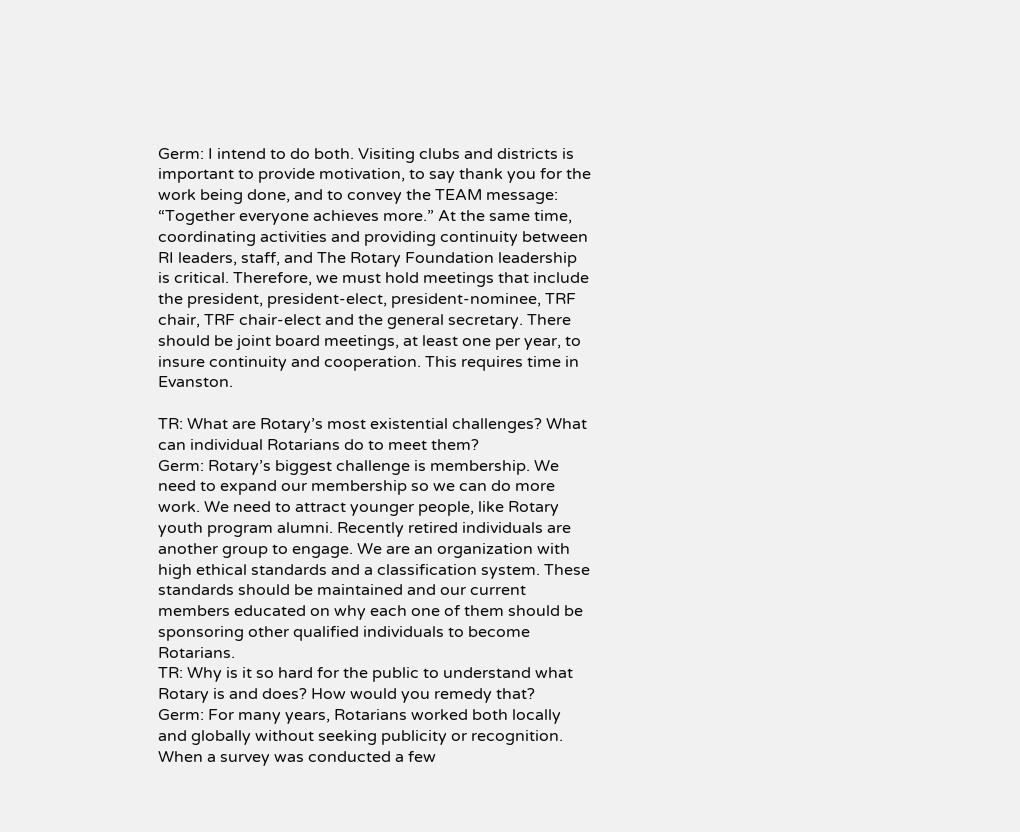Germ: I intend to do both. Visiting clubs and districts is important to provide motivation, to say thank you for the work being done, and to convey the TEAM message: “Together everyone achieves more.” At the same time, coordinating activities and providing continuity between RI leaders, staff, and The Rotary Foundation leadership is critical. Therefore, we must hold meetings that include the president, president-elect, president-nominee, TRF chair, TRF chair-elect and the general secretary. There should be joint board meetings, at least one per year, to insure continuity and cooperation. This requires time in Evanston.

TR: What are Rotary’s most existential challenges? What can individual Rotarians do to meet them?
Germ: Rotary’s biggest challenge is membership. We need to expand our membership so we can do more work. We need to attract younger people, like Rotary youth program alumni. Recently retired individuals are another group to engage. We are an organization with high ethical standards and a classification system. These standards should be maintained and our current members educated on why each one of them should be sponsoring other qualified individuals to become Rotarians.
TR: Why is it so hard for the public to understand what Rotary is and does? How would you remedy that?
Germ: For many years, Rotarians worked both locally and globally without seeking publicity or recognition. When a survey was conducted a few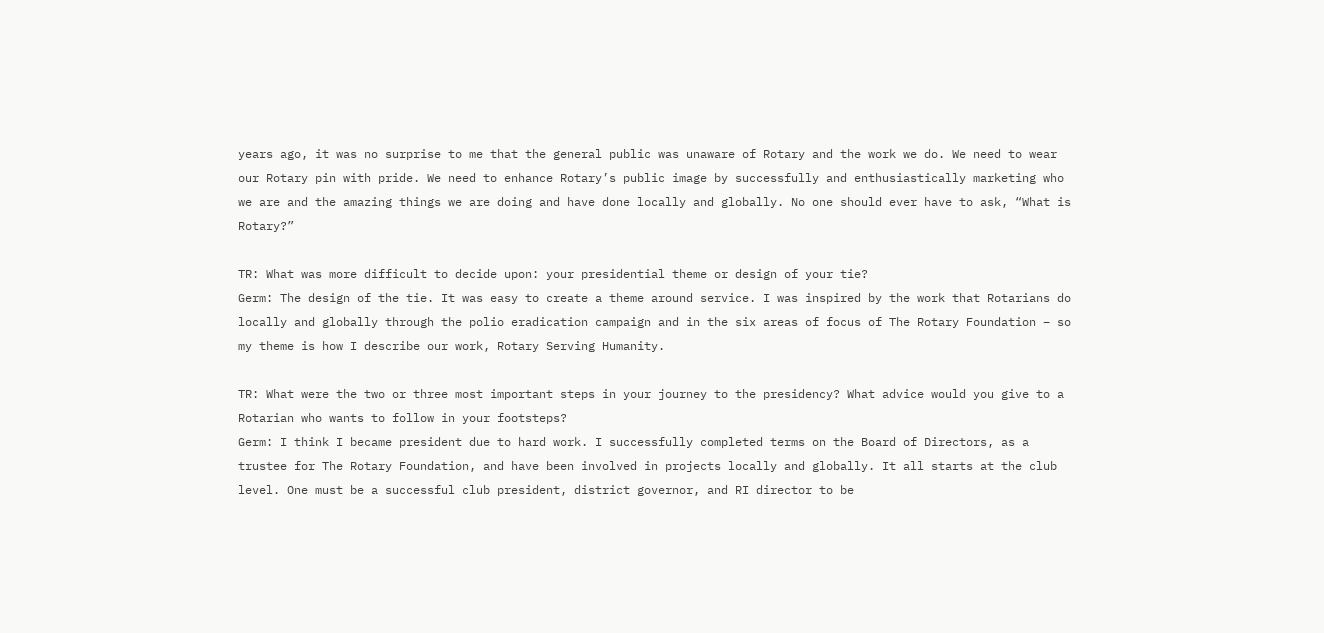years ago, it was no surprise to me that the general public was unaware of Rotary and the work we do. We need to wear our Rotary pin with pride. We need to enhance Rotary’s public image by successfully and enthusiastically marketing who we are and the amazing things we are doing and have done locally and globally. No one should ever have to ask, “What is Rotary?”

TR: What was more difficult to decide upon: your presidential theme or design of your tie?
Germ: The design of the tie. It was easy to create a theme around service. I was inspired by the work that Rotarians do locally and globally through the polio eradication campaign and in the six areas of focus of The Rotary Foundation – so my theme is how I describe our work, Rotary Serving Humanity.

TR: What were the two or three most important steps in your journey to the presidency? What advice would you give to a Rotarian who wants to follow in your footsteps?
Germ: I think I became president due to hard work. I successfully completed terms on the Board of Directors, as a trustee for The Rotary Foundation, and have been involved in projects locally and globally. It all starts at the club level. One must be a successful club president, district governor, and RI director to be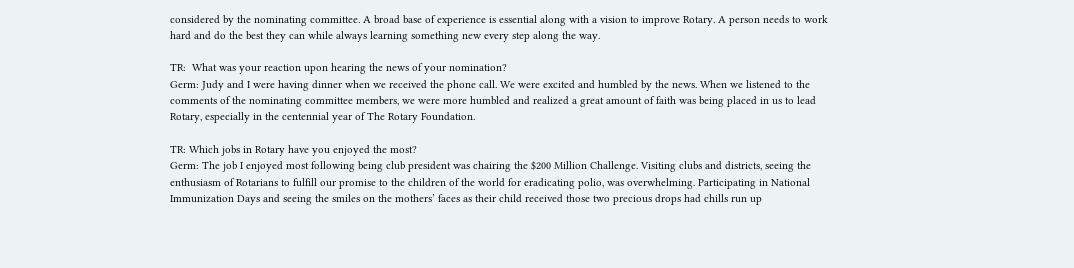considered by the nominating committee. A broad base of experience is essential along with a vision to improve Rotary. A person needs to work hard and do the best they can while always learning something new every step along the way.

TR:  What was your reaction upon hearing the news of your nomination?
Germ: Judy and I were having dinner when we received the phone call. We were excited and humbled by the news. When we listened to the comments of the nominating committee members, we were more humbled and realized a great amount of faith was being placed in us to lead Rotary, especially in the centennial year of The Rotary Foundation.

TR: Which jobs in Rotary have you enjoyed the most?
Germ: The job I enjoyed most following being club president was chairing the $200 Million Challenge. Visiting clubs and districts, seeing the enthusiasm of Rotarians to fulfill our promise to the children of the world for eradicating polio, was overwhelming. Participating in National Immunization Days and seeing the smiles on the mothers’ faces as their child received those two precious drops had chills run up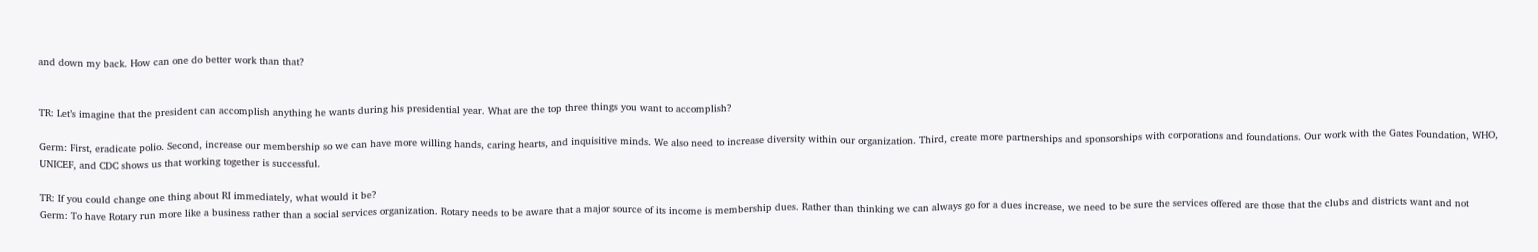and down my back. How can one do better work than that?


TR: Let’s imagine that the president can accomplish anything he wants during his presidential year. What are the top three things you want to accomplish?

Germ: First, eradicate polio. Second, increase our membership so we can have more willing hands, caring hearts, and inquisitive minds. We also need to increase diversity within our organization. Third, create more partnerships and sponsorships with corporations and foundations. Our work with the Gates Foundation, WHO, UNICEF, and CDC shows us that working together is successful.

TR: If you could change one thing about RI immediately, what would it be?
Germ: To have Rotary run more like a business rather than a social services organization. Rotary needs to be aware that a major source of its income is membership dues. Rather than thinking we can always go for a dues increase, we need to be sure the services offered are those that the clubs and districts want and not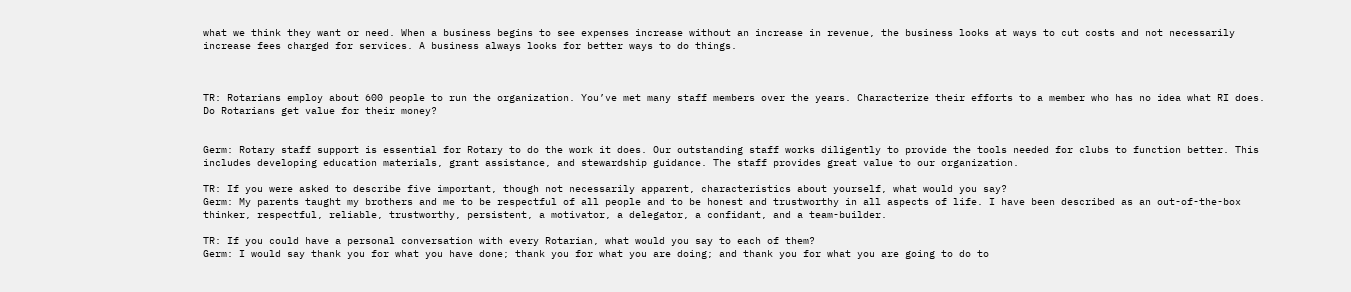what we think they want or need. When a business begins to see expenses increase without an increase in revenue, the business looks at ways to cut costs and not necessarily increase fees charged for services. A business always looks for better ways to do things.



TR: Rotarians employ about 600 people to run the organization. You’ve met many staff members over the years. Characterize their efforts to a member who has no idea what RI does. Do Rotarians get value for their money?


Germ: Rotary staff support is essential for Rotary to do the work it does. Our outstanding staff works diligently to provide the tools needed for clubs to function better. This includes developing education materials, grant assistance, and stewardship guidance. The staff provides great value to our organization.

TR: If you were asked to describe five important, though not necessarily apparent, characteristics about yourself, what would you say?
Germ: My parents taught my brothers and me to be respectful of all people and to be honest and trustworthy in all aspects of life. I have been described as an out-of-the-box thinker, respectful, reliable, trustworthy, persistent, a motivator, a delegator, a confidant, and a team-builder.

TR: If you could have a personal conversation with every Rotarian, what would you say to each of them?
Germ: I would say thank you for what you have done; thank you for what you are doing; and thank you for what you are going to do to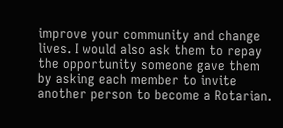improve your community and change lives. I would also ask them to repay the opportunity someone gave them by asking each member to invite another person to become a Rotarian.